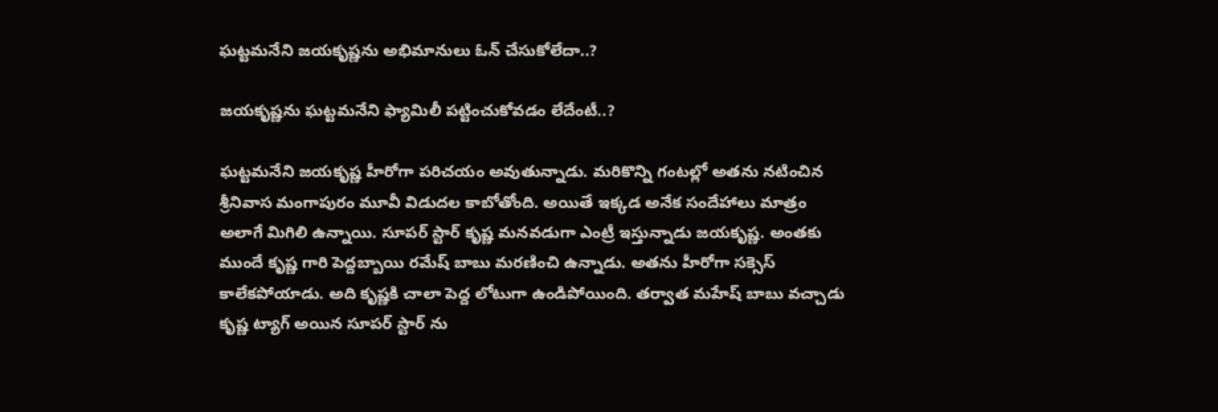ఘట్టమనేని జయకృష్ణను అభిమానులు ఓన్ చేసుకోలేదా..?

జయకృష్ణను ఘట్టమనేని ఫ్యామిలీ పట్టించుకోవడం లేదేంటీ..?

ఘట్టమనేని జయకృష్ణ హీరోగా పరిచయం అవుతున్నాడు. మరికొన్ని గంటల్లో అతను నటించిన శ్రీనివాస మంగాపురం మూవీ విడుదల కాబోతోంది. అయితే ఇక్కడ అనేక సందేహాలు మాత్రం అలాగే మిగిలి ఉన్నాయి. సూపర్ స్టార్ కృష్ణ మనవడుగా ఎంట్రీ ఇస్తున్నాడు జయకృష్ణ. అంతకు ముందే కృష్ణ గారి పెద్దబ్బాయి రమేష్ బాబు మరణించి ఉన్నాడు. అతను హీరోగా సక్సెస్ కాలేకపోయాడు. అది కృష్ణకి చాలా పెద్ద లోటుగా ఉండిపోయింది. తర్వాత మహేష్ బాబు వచ్చాడు కృష్ణ ట్యాగ్ అయిన సూపర్ స్టార్ ను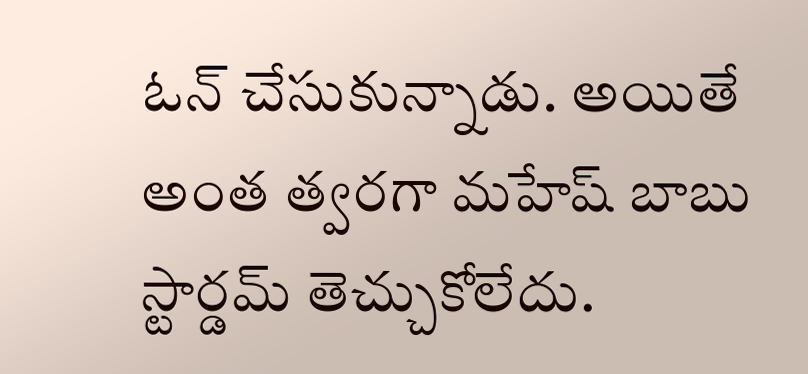ఓన్ చేసుకున్నాడు. అయితే అంత త్వరగా మహేష్ బాబు స్టార్డమ్ తెచ్చుకోలేదు.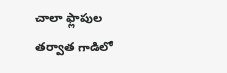చాలా ఫ్లాపుల తర్వాత గాడిలో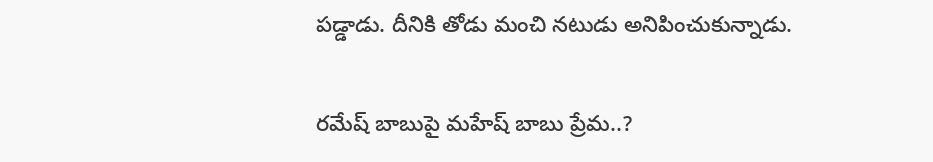పడ్డాడు. దీనికి తోడు మంచి నటుడు అనిపించుకున్నాడు.

రమేష్ బాబుపై మహేష్ బాబు ప్రేమ..?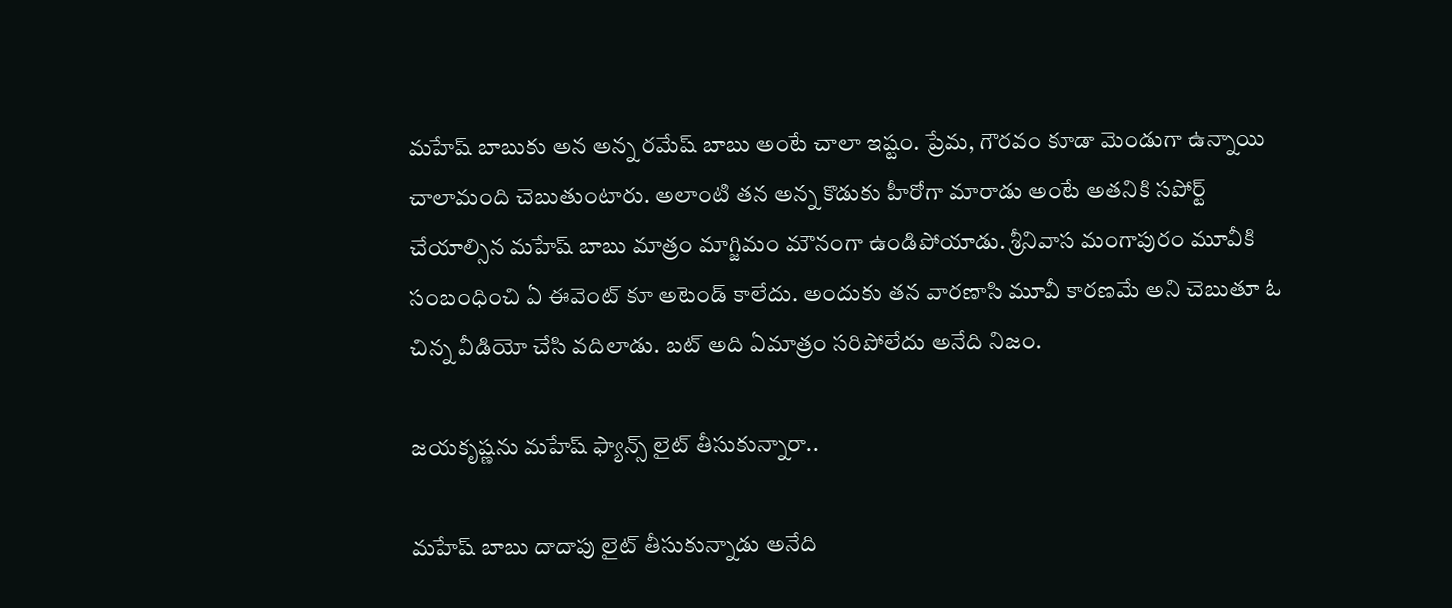మహేష్ బాబుకు అన అన్న రమేష్ బాబు అంటే చాలా ఇష్టం. ప్రేమ, గౌరవం కూడా మెండుగా ఉన్నాయి చాలామంది చెబుతుంటారు. అలాంటి తన అన్న కొడుకు హీరోగా మారాడు అంటే అతనికి సపోర్ట్ చేయాల్సిన మహేష్ బాబు మాత్రం మాగ్జిమం మౌనంగా ఉండిపోయాడు. శ్రీనివాస మంగాపురం మూవీకి సంబంధించి ఏ ఈవెంట్ కూ అటెండ్ కాలేదు. అందుకు తన వారణాసి మూవీ కారణమే అని చెబుతూ ఓ చిన్న వీడియో చేసి వదిలాడు. బట్ అది ఏమాత్రం సరిపోలేదు అనేది నిజం.

జయకృష్ణను మహేష్ ఫ్యాన్స్ లైట్ తీసుకున్నారా..

మహేష్ బాబు దాదాపు లైట్ తీసుకున్నాడు అనేది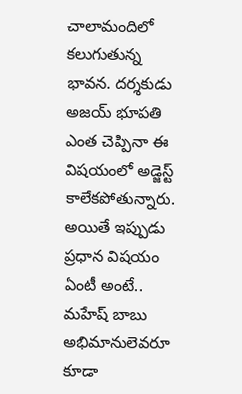చాలామందిలో కలుగుతున్న భావన. దర్శకుడు అజయ్ భూపతి ఎంత చెప్పినా ఈ విషయంలో అడ్జెస్ట్ కాలేకపోతున్నారు. అయితే ఇప్పుడు ప్రధాన విషయం ఏంటీ అంటే.. మహేష్ బాబు అభిమానులెవరూ కూడా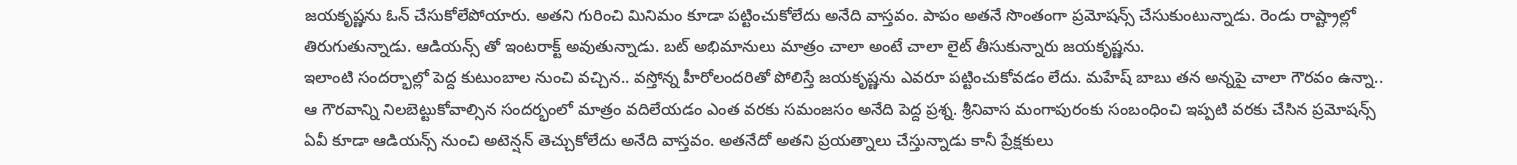జయకృష్ణను ఓన్ చేసుకోలేపోయారు. అతని గురించి మినిమం కూడా పట్టించుకోలేదు అనేది వాస్తవం. పాపం అతనే సొంతంగా ప్రమోషన్స్ చేసుకుంటున్నాడు. రెండు రాష్ట్రాల్లో తిరుగుతున్నాడు. ఆడియన్స్ తో ఇంటరాక్ట్ అవుతున్నాడు. బట్ అభిమానులు మాత్రం చాలా అంటే చాలా లైట్ తీసుకున్నారు జయకృష్ణను.
ఇలాంటి సందర్భాల్లో పెద్ద కుటుంబాల నుంచి వచ్చిన.. వస్తోన్న హీరోలందరితో పోలిస్తే జయకృష్ణను ఎవరూ పట్టించుకోవడం లేదు. మహేష్ బాబు తన అన్నపై చాలా గౌరవం ఉన్నా.. ఆ గౌరవాన్ని నిలబెట్టుకోవాల్సిన సందర్భంలో మాత్రం వదిలేయడం ఎంత వరకు సమంజసం అనేది పెద్ద ప్రశ్న. శ్రీనివాస మంగాపురంకు సంబంధించి ఇప్పటి వరకు చేసిన ప్రమోషన్స్ ఏవీ కూడా ఆడియన్స్ నుంచి అటెన్షన్ తెచ్చుకోలేదు అనేది వాస్తవం. అతనేదో అతని ప్రయత్నాలు చేస్తున్నాడు కానీ ప్రేక్షకులు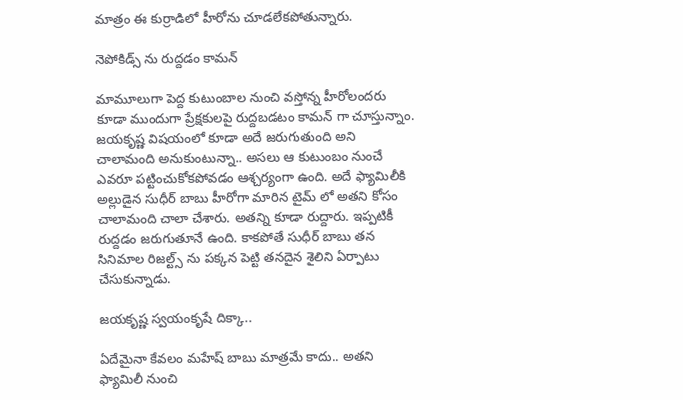మాత్రం ఈ కుర్రాడిలో హీరోను చూడలేకపోతున్నారు.

నెపోకిడ్స్ ను రుద్దడం కామన్

మామూలుగా పెద్ద కుటుంబాల నుంచి వస్తోన్న హీరోలందరు కూడా ముందుగా ప్రేక్షకులపై రుద్దబడటం కామన్ గా చూస్తున్నాం. జయకృష్ణ విషయంలో కూడా అదే జరుగుతుంది అని చాలామంది అనుకుంటున్నా.. అసలు ఆ కుటుంబం నుంచే ఎవరూ పట్టించుకోకపోవడం ఆశ్చర్యంగా ఉంది. అదే ఫ్యామిలీకి అల్లుడైన సుధీర్ బాబు హీరోగా మారిన టైమ్ లో అతని కోసం చాలామంది చాలా చేశారు. అతన్ని కూడా రుద్దారు. ఇప్పటికీ రుద్దడం జరుగుతూనే ఉంది. కాకపోతే సుధీర్ బాబు తన సినిమాల రిజల్ట్స్ ను పక్కన పెట్టి తనదైన శైలిని ఏర్పాటు చేసుకున్నాడు.

జయకృష్ణ స్వయంకృషే దిక్కా..

ఏదేమైనా కేవలం మహేష్ బాబు మాత్రమే కాదు.. అతని ఫ్యామిలీ నుంచి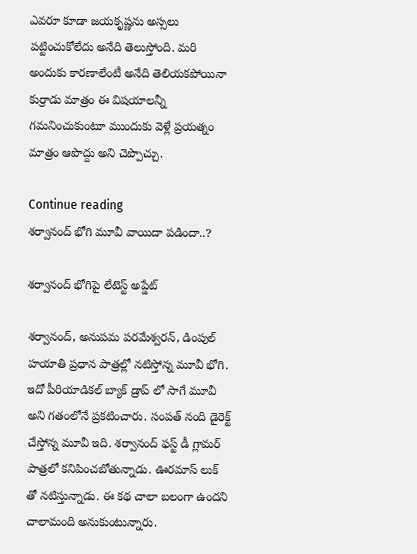ఎవరూ కూడా జయకృష్ణను అస్సలు పట్టించుకోలేదు అనేది తెలుస్తోంది. మరి అందుకు కారణాలేంటీ అనేది తెలియకపోయినా కుర్రాడు మాత్రం ఈ విషయాలన్నీ గమనించుకుంటూ ముందుకు వెళ్లే ప్రయత్నం మాత్రం ఆపొద్దు అని చెప్పొచ్చు.

Continue reading
శర్వానంద్ భోగి మూవీ వాయిదా పడిందా..?

శర్వానంద్ భోగిపై లేటెస్ట్ అప్డేట్

శర్వానంద్, అనుపమ పరమేశ్వరన్, డింపుల్ హయాతి ప్రధాన పాత్రల్లో నటిస్తోన్న మూవీ భోగి. ఇదో పీరియాడికల్ బ్యాక్ డ్రాప్ లో సాగే మూవీ అని గతంలోనే ప్రకటించారు. సంపత్ నంది డైరెక్ట్ చేస్తోన్న మూవీ ఇది. శర్వానంద్ ఫస్ట్ డీ గ్లామర్ పాత్రలో కనిపించబోతున్నాడు. ఊరమాస్ లుక్ తో నటిస్తున్నాడు. ఈ కథ చాలా బలంగా ఉందని చాలామంది అనుకుంటున్నారు.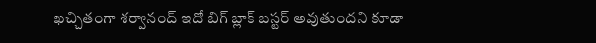ఖచ్చితంగా శర్వానంద్ ఇదో బిగ్ బ్లాక్ బస్టర్ అవుతుందని కూడా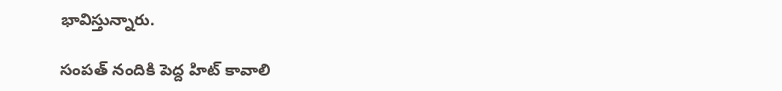భావిస్తున్నారు.

సంపత్ నందికి పెద్ద హిట్ కావాలి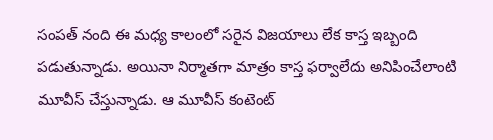సంపత్ నంది ఈ మధ్య కాలంలో సరైన విజయాలు లేక కాస్త ఇబ్బంది పడుతున్నాడు. అయినా నిర్మాతగా మాత్రం కాస్త ఫర్వాలేదు అనిపించేలాంటి మూవీస్ చేస్తున్నాడు. ఆ మూవీస్ కంటెంట్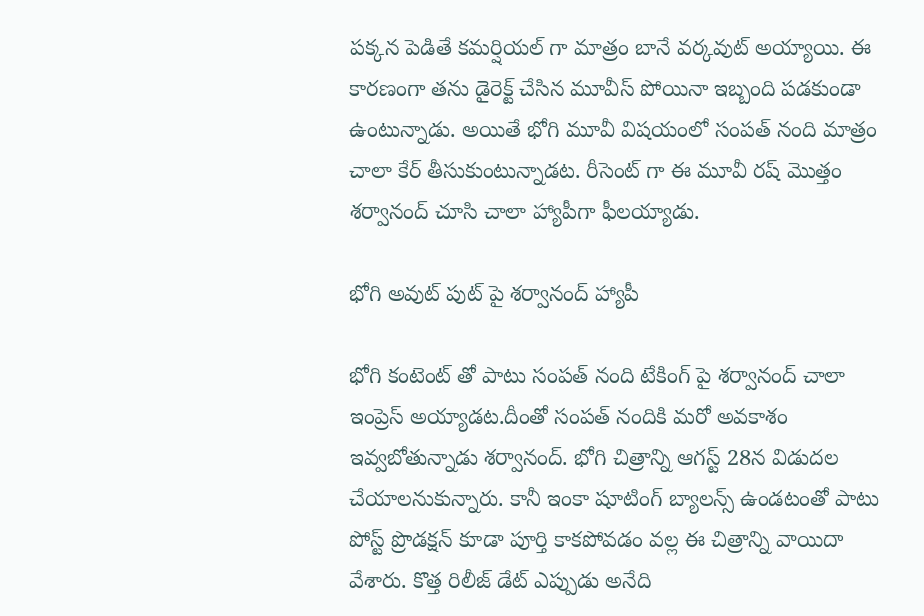పక్కన పెడితే కమర్షియల్ గా మాత్రం బానే వర్కవుట్ అయ్యాయి. ఈ కారణంగా తను డైరెక్ట్ చేసిన మూవీస్ పోయినా ఇబ్బంది పడకుండా ఉంటున్నాడు. అయితే భోగి మూవీ విషయంలో సంపత్ నంది మాత్రం చాలా కేర్ తీసుకుంటున్నాడట. రీసెంట్ గా ఈ మూవీ రష్ మొత్తం శర్వానంద్ చూసి చాలా హ్యాపీగా ఫీలయ్యాడు.

భోగి అవుట్ పుట్ పై శర్వానంద్ హ్యాపీ

భోగి కంటెంట్ తో పాటు సంపత్ నంది టేకింగ్ పై శర్వానంద్ చాలా ఇంప్రెస్ అయ్యాడట.దీంతో సంపత్ నందికి మరో అవకాశం ఇవ్వబోతున్నాడు శర్వానంద్. భోగి చిత్రాన్ని ఆగస్ట్ 28న విడుదల చేయాలనుకున్నారు. కానీ ఇంకా షూటింగ్ బ్యాలన్స్ ఉండటంతో పాటు పోస్ట్ ప్రొడక్షన్ కూడా పూర్తి కాకపోవడం వల్ల ఈ చిత్రాన్ని వాయిదా వేశారు. కొత్త రిలీజ్ డేట్ ఎప్పుడు అనేది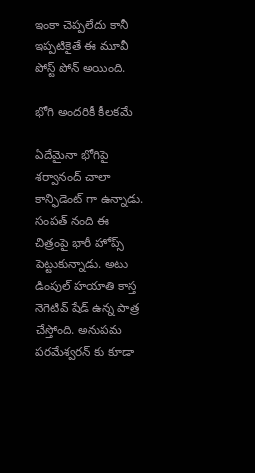ఇంకా చెప్పలేదు కానీ ఇప్పటికైతే ఈ మూవీ పోస్ట్ పోన్ అయింది.

భోగి అందరికీ కీలకమే

ఏదేమైనా భోగిపై శర్వానంద్ చాలా కాన్ఫిడెంట్ గా ఉన్నాడు. సంపత్ నంది ఈ చిత్రంపై భారీ హోప్స్ పెట్టుకున్నాడు. అటు డింపుల్ హయాతి కాస్త నెగెటివ్ షేడ్ ఉన్న పాత్ర చేస్తోంది. అనుపమ పరమేశ్వరన్ కు కూడా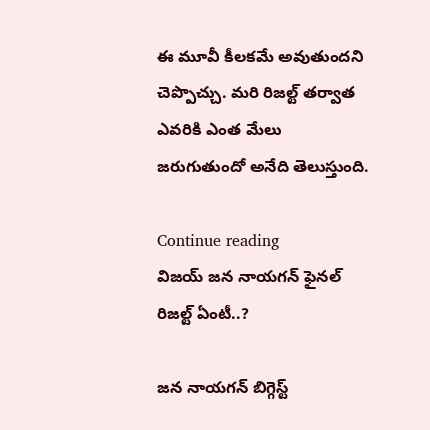ఈ మూవీ కీలకమే అవుతుందని చెప్పొచ్చు. మరి రిజల్ట్ తర్వాత ఎవరికి ఎంత మేలు జరుగుతుందో అనేది తెలుస్తుంది.

Continue reading
విజయ్ జన నాయగన్ ఫైనల్ రిజల్ట్ ఏంటీ..?

జన నాయగన్ బిగ్గెస్ట్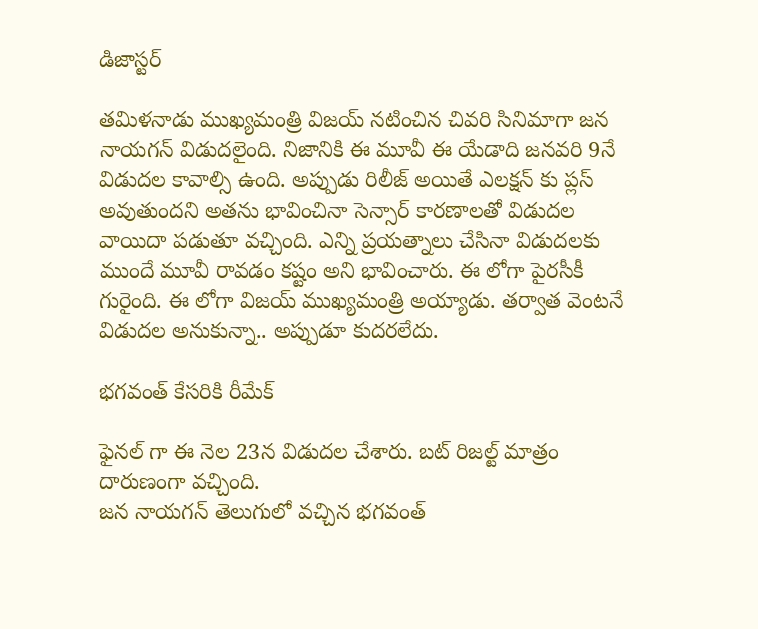డిజాస్టర్

తమిళనాడు ముఖ్యమంత్రి విజయ్ నటించిన చివరి సినిమాగా జన నాయగన్ విడుదలైంది. నిజానికి ఈ మూవీ ఈ యేడాది జనవరి 9నే విడుదల కావాల్సి ఉంది. అప్పుడు రిలీజ్ అయితే ఎలక్షన్ కు ప్లస్ అవుతుందని అతను భావించినా సెన్సార్ కారణాలతో విడుదల వాయిదా పడుతూ వచ్చింది. ఎన్ని ప్రయత్నాలు చేసినా విడుదలకు ముందే మూవీ రావడం కష్టం అని భావించారు. ఈ లోగా పైరసీకీ గురైంది. ఈ లోగా విజయ్ ముఖ్యమంత్రి అయ్యాడు. తర్వాత వెంటనే విడుదల అనుకున్నా.. అప్పుడూ కుదరలేదు.

భగవంత్ కేసరికి రీమేక్

ఫైనల్ గా ఈ నెల 23న విడుదల చేశారు. బట్ రిజల్ట్ మాత్రం దారుణంగా వచ్చింది.
జన నాయగన్ తెలుగులో వచ్చిన భగవంత్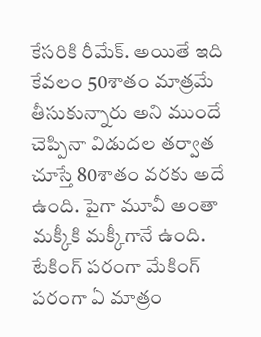కేసరికి రీమేక్. అయితే ఇది కేవలం 50శాతం మాత్రమే తీసుకున్నారు అని ముందే చెప్పినా విడుదల తర్వాత చూస్తే 80శాతం వరకు అదే ఉంది. పైగా మూవీ అంతా మక్కీకి మక్కీగానే ఉంది. టేకింగ్ పరంగా మేకింగ్ పరంగా ఏ మాత్రం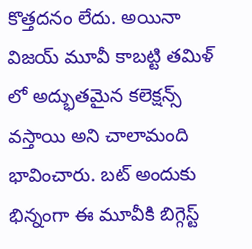కొత్తదనం లేదు. అయినా విజయ్ మూవీ కాబట్టి తమిళ్ లో అద్భుతమైన కలెక్షన్స్ వస్తాయి అని చాలామంది భావించారు. బట్ అందుకు భిన్నంగా ఈ మూవీకి బిగ్గెస్ట్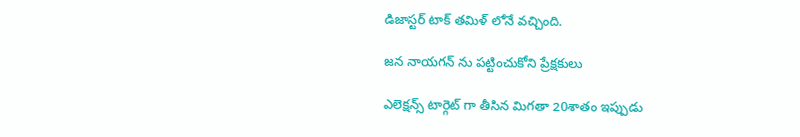డిజాస్టర్ టాక్ తమిళ్ లోనే వచ్చింది.

జన నాయగన్ ను పట్టించుకోని ప్రేక్షకులు

ఎలెక్షన్స్ టార్గెట్ గా తీసిన మిగతా 20శాతం ఇప్పుడు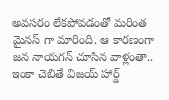అవసరం లేకపోవడంతో మరింత మైనస్ గా మారింది. ఆ కారణంగా జన నాయగన్ చూసిన వాళ్లంతా.. ఇంకా చెబితే విజయ్ హార్డ్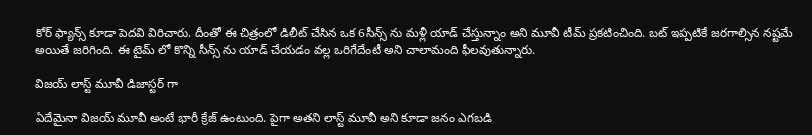కోర్ ఫ్యాన్స్ కూడా పెదవి విరిచారు. దీంతో ఈ చిత్రంలో డిలీట్ చేసిన ఒక 6సీన్స్ ను మళ్లీ యాడ్ చేస్తున్నాం అని మూవీ టీమ్ ప్రకటించింది. బట్ ఇప్పటికే జరగాల్సిన నష్టమే అయితే జరిగింది. ఈ టైమ్ లో కొన్ని సీన్స్ ను యాడ్ చేయడం వల్ల ఒరిగేదేంటీ అని చాలామంది ఫీలవుతున్నారు.

విజయ్ లాస్ట్ మూవీ డిజాస్టర్ గా

ఏదేమైనా విజయ్ మూవీ అంటే భారీ క్రేజ్ ఉంటుంది. పైగా అతని లాస్ట్ మూవీ అని కూడా జనం ఎగబడి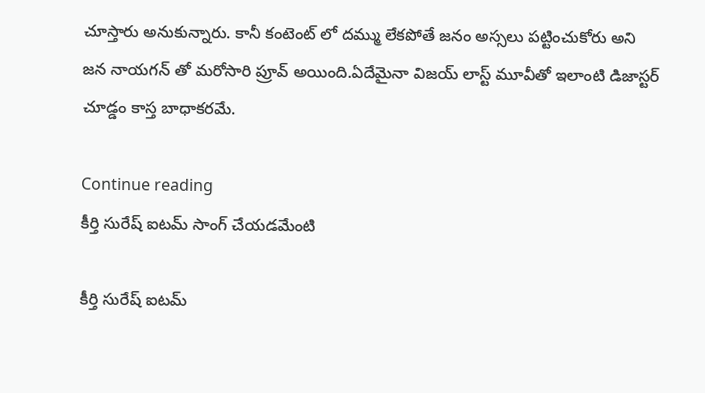చూస్తారు అనుకున్నారు. కానీ కంటెంట్ లో దమ్ము లేకపోతే జనం అస్సలు పట్టించుకోరు అని జన నాయగన్ తో మరోసారి ప్రూవ్ అయింది.ఏదేమైనా విజయ్ లాస్ట్ మూవీతో ఇలాంటి డిజాస్టర్ చూడ్డం కాస్త బాధాకరమే.

Continue reading
కీర్తి సురేష్ ఐటమ్ సాంగ్ చేయడమేంటి

కీర్తి సురేష్ ఐటమ్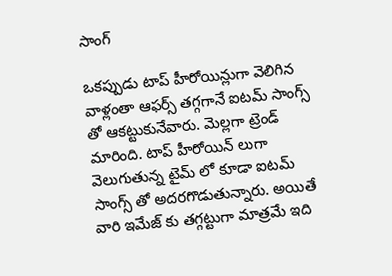సాంగ్

ఒకప్పుడు టాప్ హీరోయిన్లుగా వెలిగిన వాళ్లంతా ఆఫర్స్ తగ్గగానే ఐటమ్ సాంగ్స్ తో ఆకట్టుకునేవారు. మెల్లగా ట్రెండ్ మారింది. టాప్ హీరోయిన్ లుగా వెలుగుతున్న టైమ్ లో కూడా ఐటమ్ సాంగ్స్ తో అదరగొడుతున్నారు. అయితే వారి ఇమేజ్ కు తగ్గట్టుగా మాత్రమే ఇది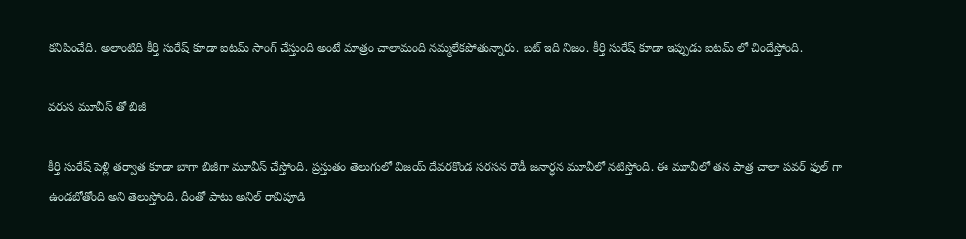కనిపించేది. అలాంటిది కీర్తి సురేష్ కూడా ఐటమ్ సాంగ్ చేస్తుంది అంటే మాత్రం చాలామంది నమ్మలేకపోతున్నారు. బట్ ఇది నిజం. కీర్తి సురేష్ కూడా ఇప్పుడు ఐటమ్ లో చిందేస్తోంది.

వరుస మూవీస్ తో బిజీ

కీర్తి సురేష్ పెళ్లి తర్వాత కూడా బాగా బిజీగా మూవీస్ చేస్తోంది. ప్రస్తుతం తెలుగులో విజయ్ దేవరకొండ సరసన రౌడీ జనార్ధన మూవీలో నటిస్తోంది. ఈ మూవీలో తన పాత్ర చాలా పవర్ ఫుల్ గా ఉండబోతోంది అని తెలుస్తోంది. దీంతో పాటు అనిల్ రావిపూడి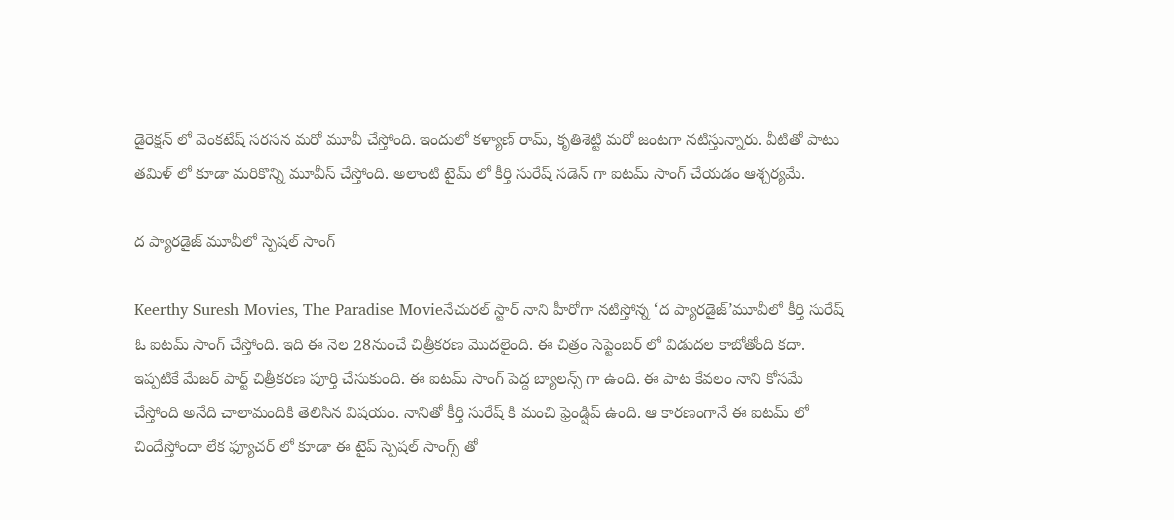డైరెక్షన్ లో వెంకటేష్ సరసన మరో మూవీ చేస్తోంది. ఇందులో కళ్యాణ్ రామ్, కృతిశెట్టి మరో జంటగా నటిస్తున్నారు. వీటితో పాటు తమిళ్ లో కూడా మరికొన్ని మూవీస్ చేస్తోంది. అలాంటి టైమ్ లో కీర్తి సురేష్ సడెన్ గా ఐటమ్ సాంగ్ చేయడం ఆశ్చర్యమే.

ద ప్యారడైజ్ మూవీలో స్పెషల్ సాంగ్

Keerthy Suresh Movies, The Paradise Movieనేచురల్ స్టార్ నాని హీరోగా నటిస్తోన్న ‘ద ప్యారడైజ్’మూవీలో కీర్తి సురేష్ ఓ ఐటమ్ సాంగ్ చేస్తోంది. ఇది ఈ నెల 28నుంచే చిత్రీకరణ మొదలైంది. ఈ చిత్రం సెప్టెంబర్ లో విడుదల కాబోతోంది కదా. ఇప్పటికే మేజర్ పార్ట్ చిత్రీకరణ పూర్తి చేసుకుంది. ఈ ఐటమ్ సాంగ్ పెద్ద బ్యాలన్స్ గా ఉంది. ఈ పాట కేవలం నాని కోసమే చేస్తోంది అనేది చాలామందికి తెలిసిన విషయం. నానితో కీర్తి సురేష్ కి మంచి ఫ్రెండ్షిప్ ఉంది. ఆ కారణంగానే ఈ ఐటమ్ లో చిందేస్తోందా లేక ఫ్యూచర్ లో కూడా ఈ టైప్ స్పెషల్ సాంగ్స్ తో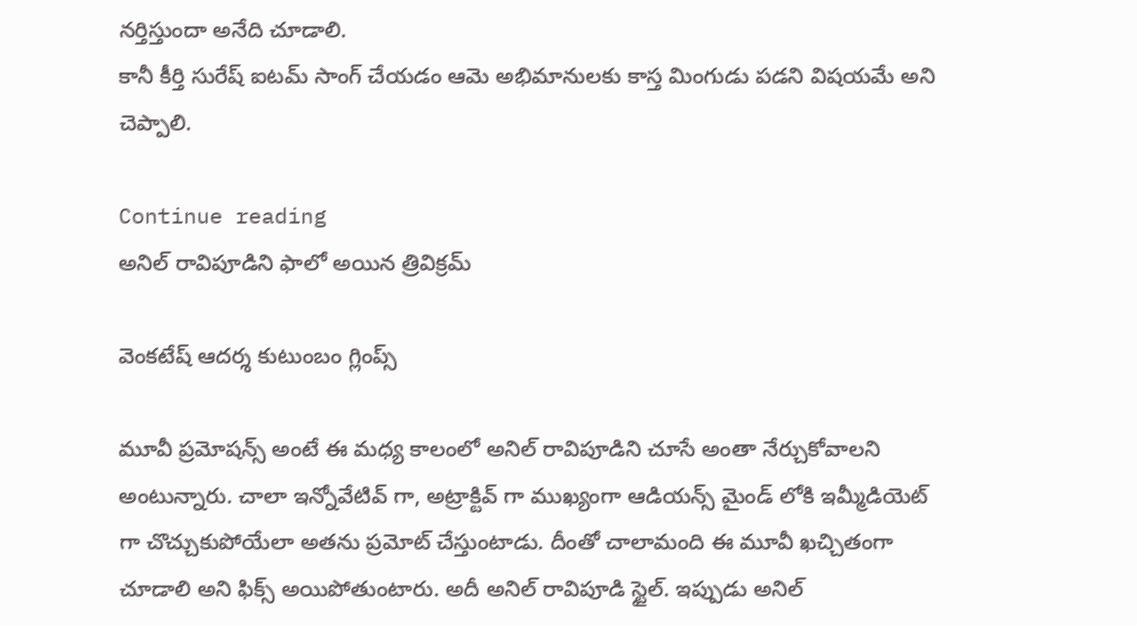నర్తిస్తుందా అనేది చూడాలి.
కానీ కీర్తి సురేష్ ఐటమ్ సాంగ్ చేయడం ఆమె అభిమానులకు కాస్త మింగుడు పడని విషయమే అని చెప్పాలి.

Continue reading
అనిల్ రావిపూడిని ఫాలో అయిన త్రివిక్రమ్

వెంకటేష్ ఆదర్శ కుటుంబం గ్లింప్స్

మూవీ ప్రమోషన్స్ అంటే ఈ మధ్య కాలంలో అనిల్ రావిపూడిని చూసే అంతా నేర్చుకోవాలని అంటున్నారు. చాలా ఇన్నోవేటివ్ గా, అట్రాక్టివ్ గా ముఖ్యంగా ఆడియన్స్ మైండ్ లోకి ఇమ్మీడియెట్ గా చొచ్చుకుపోయేలా అతను ప్రమోట్ చేస్తుంటాడు. దీంతో చాలామంది ఈ మూవీ ఖచ్చితంగా చూడాలి అని ఫిక్స్ అయిపోతుంటారు. అదీ అనిల్ రావిపూడి స్టైల్. ఇప్పుడు అనిల్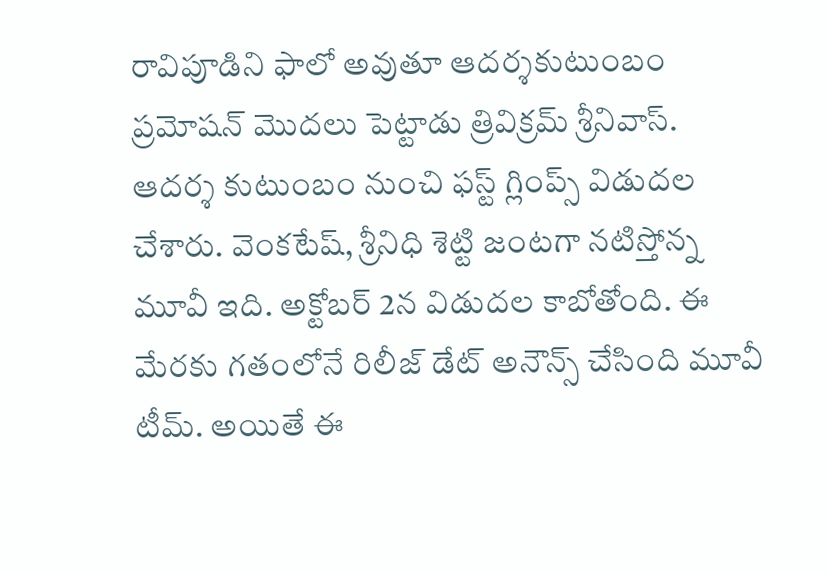రావిపూడిని ఫాలో అవుతూ ఆదర్శకుటుంబం ప్రమోషన్ మొదలు పెట్టాడు త్రివిక్రమ్ శ్రీనివాస్.
ఆదర్శ కుటుంబం నుంచి ఫస్ట్ గ్లింప్స్ విడుదల చేశారు. వెంకటేష్, శ్రీనిధి శెట్టి జంటగా నటిస్తోన్న మూవీ ఇది. అక్టోబర్ 2న విడుదల కాబోతోంది. ఈ మేరకు గతంలోనే రిలీజ్ డేట్ అనౌన్స్ చేసింది మూవీ టీమ్. అయితే ఈ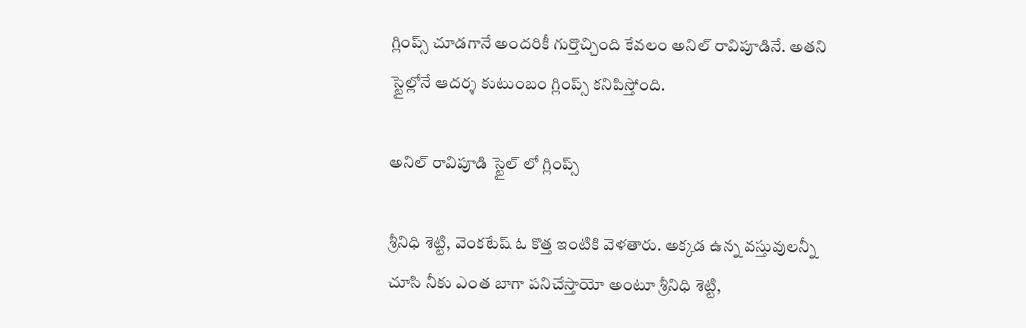గ్లింప్స్ చూడగానే అందరికీ గుర్తొచ్చింది కేవలం అనిల్ రావిపూడినే. అతని స్టైల్లోనే ఆదర్శ కుటుంబం గ్లింప్స్ కనిపిస్తోంది.

అనిల్ రావిపూడి స్టైల్ లో గ్లింప్స్

శ్రీనిధి శెట్టి, వెంకటేష్ ఓ కొత్త ఇంటికి వెళతారు. అక్కడ ఉన్న వస్తువులన్నీ చూసి నీకు ఎంత బాగా పనిచేస్తాయో అంటూ శ్రీనిధి శెట్టి,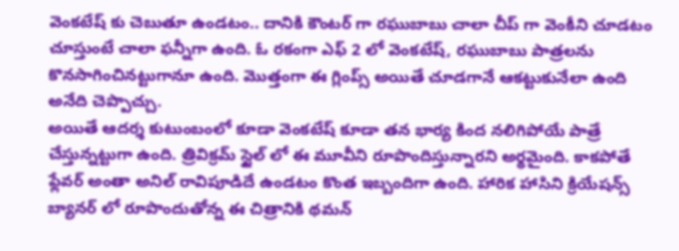వెంకటేష్ కు చెబుతూ ఉండటం.. దానికి కౌంటర్ గా రఘుబాబు చాలా చీప్ గా వెంకీని చూడటం చూస్తుంటే చాలా ఫన్నీగా ఉంది. ఓ రకంగా ఎఫ్ 2 లో వెంకటేష్, రఘుబాబు పాత్రలను కొనసాగించినట్టుగానూ ఉంది. మొత్తంగా ఈ గ్లింప్స్ అయితే చూడగానే ఆకట్టుకునేలా ఉంది అనేది చెప్పొచ్చు.
అయితే ఆదర్శ కుటుంబంలో కూడా వెంకటేష్ కూడా తన భార్య కింద నలిగిపోయే పాత్రే చేస్తున్నట్టుగా ఉంది. త్రివిక్రమ్ స్టైల్ లో ఈ మూవీని రూపొందిస్తున్నారని అర్థమైంది. కాకపోతే ఫ్లేవర్ అంతా అనిల్ రావిపూడిదే ఉండటం కొంత ఇబ్బందిగా ఉంది. హారిక హాసిని క్రియేషన్స్ బ్యానర్ లో రూపొందుతోన్న ఈ చిత్రానికి థమన్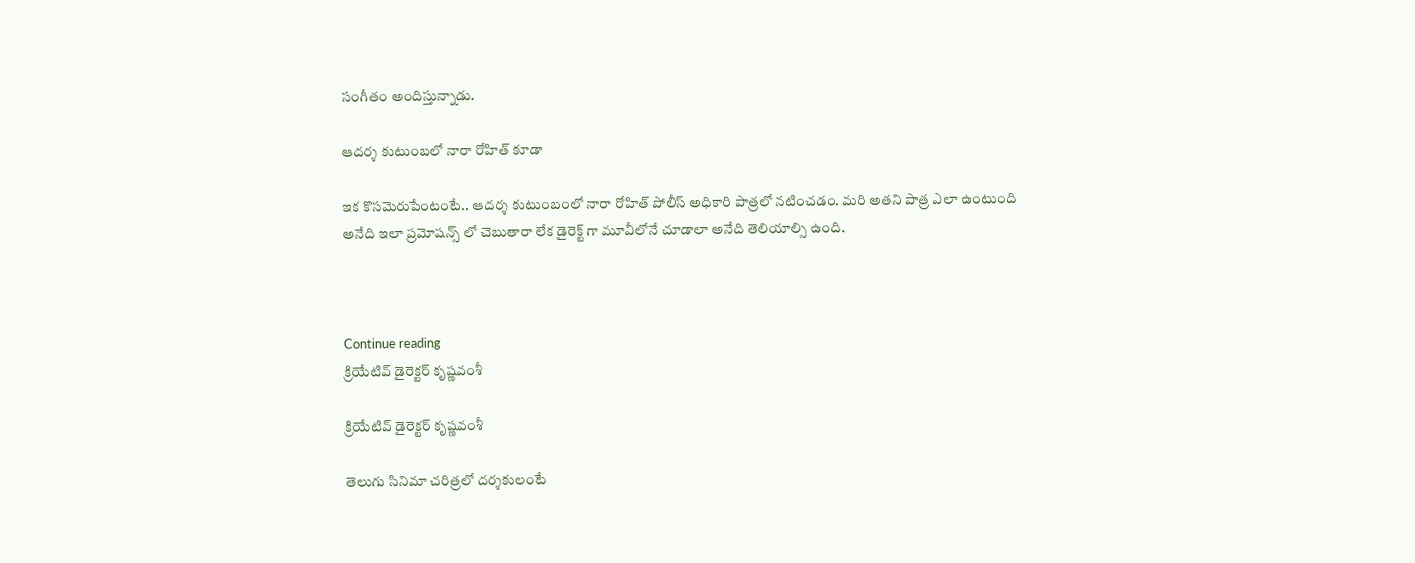సంగీతం అందిస్తున్నాడు.

ఆదర్శ కుటుంబలో నారా రోహిత్ కూడా

ఇక కొసమెరుపేంటంటే.. ఆదర్శ కుటుంబంలో నారా రోహిత్ పోలీస్ అధికారి పాత్రలో నటించడం. మరి అతని పాత్ర ఎలా ఉంటుంది అనేది ఇలా ప్రమోషన్స్ లో చెబుతారా లేక డైరెక్ట్ గా మూవీలోనే చూడాలా అనేది తెలియాల్సి ఉంది.



Continue reading
క్రియేటివ్ డైరెక్టర్ కృష్ణవంశీ

క్రియేటివ్ డైరెక్టర్ కృష్ణవంశీ

తెలుగు సినిమా చరిత్రలో దర్శకులంటే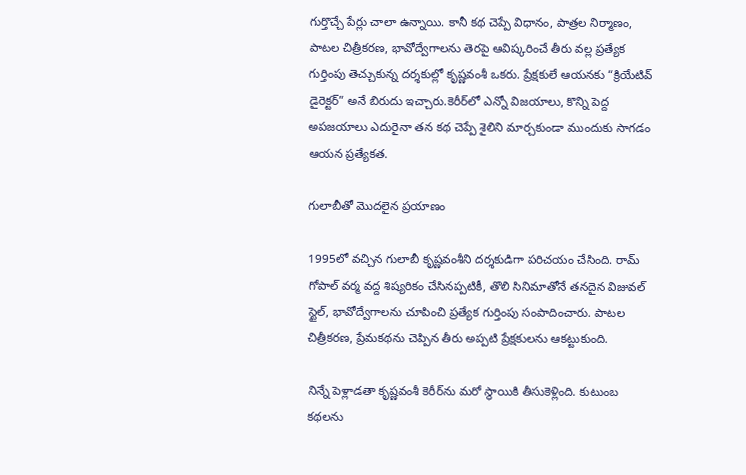గుర్తొచ్చే పేర్లు చాలా ఉన్నాయి. కానీ కథ చెప్పే విధానం, పాత్రల నిర్మాణం, పాటల చిత్రీకరణ, భావోద్వేగాలను తెరపై ఆవిష్కరించే తీరు వల్ల ప్రత్యేక గుర్తింపు తెచ్చుకున్న దర్శకుల్లో కృష్ణవంశీ ఒకరు. ప్రేక్షకులే ఆయనకు “క్రియేటివ్ డైరెక్టర్” అనే బిరుదు ఇచ్చారు.కెరీర్‌లో ఎన్నో విజయాలు, కొన్ని పెద్ద అపజయాలు ఎదురైనా తన కథ చెప్పే శైలిని మార్చకుండా ముందుకు సాగడం ఆయన ప్రత్యేకత.

గులాబీతో మొదలైన ప్రయాణం

1995లో వచ్చిన గులాబీ కృష్ణవంశీని దర్శకుడిగా పరిచయం చేసింది. రామ్ గోపాల్ వర్మ వద్ద శిష్యరికం చేసినప్పటికీ, తొలి సినిమాతోనే తనదైన విజువల్ స్టైల్, భావోద్వేగాలను చూపించి ప్రత్యేక గుర్తింపు సంపాదించారు. పాటల చిత్రీకరణ, ప్రేమకథను చెప్పిన తీరు అప్పటి ప్రేక్షకులను ఆకట్టుకుంది.

నిన్నే పెళ్లాడతా కృష్ణవంశీ కెరీర్‌ను మరో స్థాయికి తీసుకెళ్లింది. కుటుంబ కథలను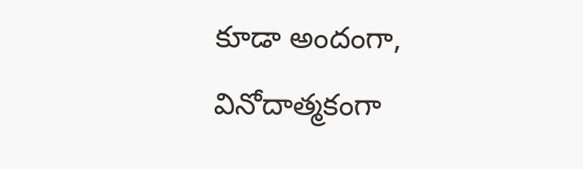కూడా అందంగా, వినోదాత్మకంగా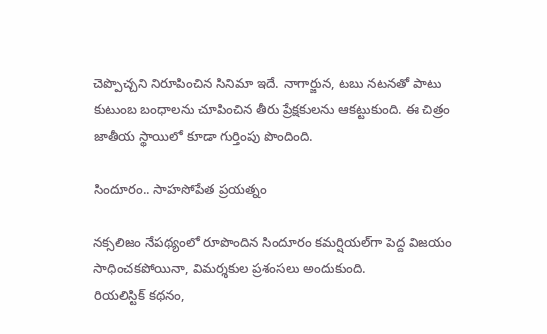చెప్పొచ్చని నిరూపించిన సినిమా ఇదే. నాగార్జున, టబు నటనతో పాటు కుటుంబ బంధాలను చూపించిన తీరు ప్రేక్షకులను ఆకట్టుకుంది. ఈ చిత్రం జాతీయ స్థాయిలో కూడా గుర్తింపు పొందింది.

సిందూరం.. సాహసోపేత ప్రయత్నం

నక్సలిజం నేపథ్యంలో రూపొందిన సిందూరం కమర్షియల్‌గా పెద్ద విజయం సాధించకపోయినా, విమర్శకుల ప్రశంసలు అందుకుంది.
రియలిస్టిక్ కథనం,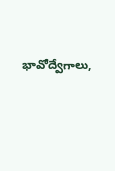భావోద్వేగాలు,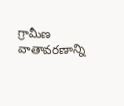గ్రామీణ వాతావరణాన్ని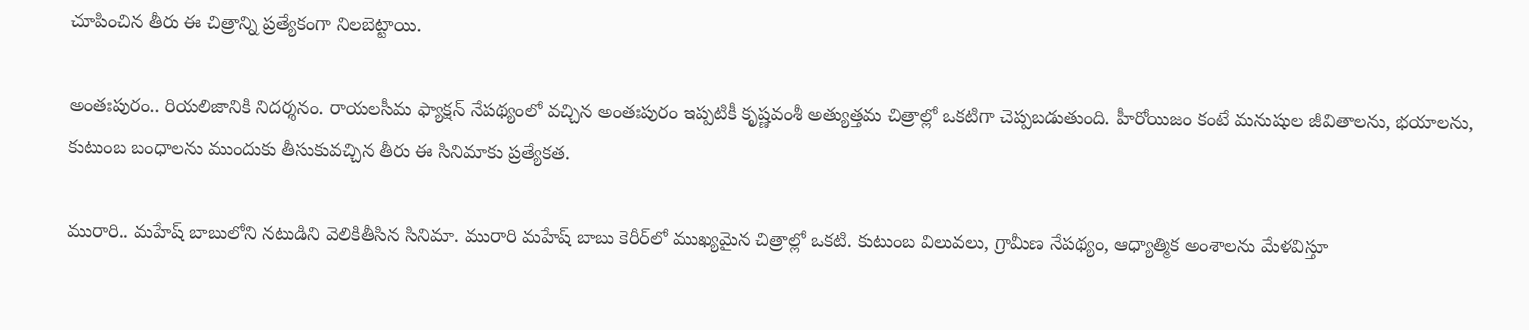చూపించిన తీరు ఈ చిత్రాన్ని ప్రత్యేకంగా నిలబెట్టాయి.

అంతఃపురం.. రియలిజానికి నిదర్శనం. రాయలసీమ ఫ్యాక్షన్ నేపథ్యంలో వచ్చిన అంతఃపురం ఇప్పటికీ కృష్ణవంశీ అత్యుత్తమ చిత్రాల్లో ఒకటిగా చెప్పబడుతుంది. హీరోయిజం కంటే మనుషుల జీవితాలను, భయాలను, కుటుంబ బంధాలను ముందుకు తీసుకువచ్చిన తీరు ఈ సినిమాకు ప్రత్యేకత.

మురారి.. మహేష్ బాబులోని నటుడిని వెలికితీసిన సినిమా. మురారి మహేష్ బాబు కెరీర్‌లో ముఖ్యమైన చిత్రాల్లో ఒకటి. కుటుంబ విలువలు, గ్రామీణ నేపథ్యం, ఆధ్యాత్మిక అంశాలను మేళవిస్తూ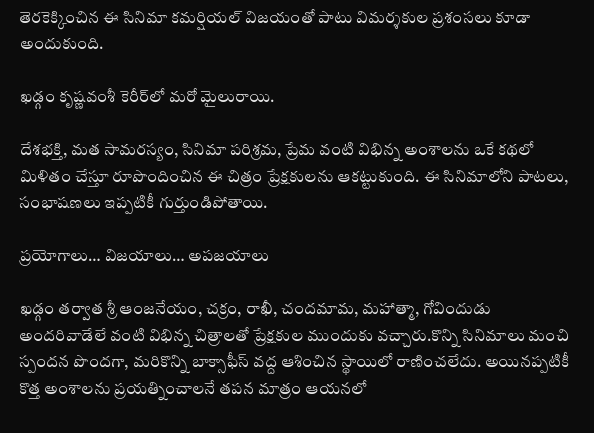తెరకెక్కించిన ఈ సినిమా కమర్షియల్ విజయంతో పాటు విమర్శకుల ప్రశంసలు కూడా అందుకుంది.

ఖడ్గం కృష్ణవంశీ కెరీర్‌లో మరో మైలురాయి.

దేశభక్తి, మత సామరస్యం, సినిమా పరిశ్రమ, ప్రేమ వంటి విభిన్న అంశాలను ఒకే కథలో మిళితం చేస్తూ రూపొందించిన ఈ చిత్రం ప్రేక్షకులను ఆకట్టుకుంది. ఈ సినిమాలోని పాటలు, సంభాషణలు ఇప్పటికీ గుర్తుండిపోతాయి.

ప్రయోగాలు… విజయాలు… అపజయాలు

ఖడ్గం తర్వాత శ్రీ ఆంజనేయం, చక్రం, రాఖీ, చందమామ, మహాత్మా, గోవిందుడు అందరివాడేలే వంటి విభిన్న చిత్రాలతో ప్రేక్షకుల ముందుకు వచ్చారు.కొన్ని సినిమాలు మంచి స్పందన పొందగా, మరికొన్ని బాక్సాఫీస్ వద్ద ఆశించిన స్థాయిలో రాణించలేదు. అయినప్పటికీ కొత్త అంశాలను ప్రయత్నించాలనే తపన మాత్రం ఆయనలో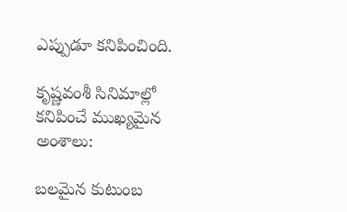ఎప్పుడూ కనిపించింది.

కృష్ణవంశీ సినిమాల్లో కనిపించే ముఖ్యమైన అంశాలు:

బలమైన కుటుంబ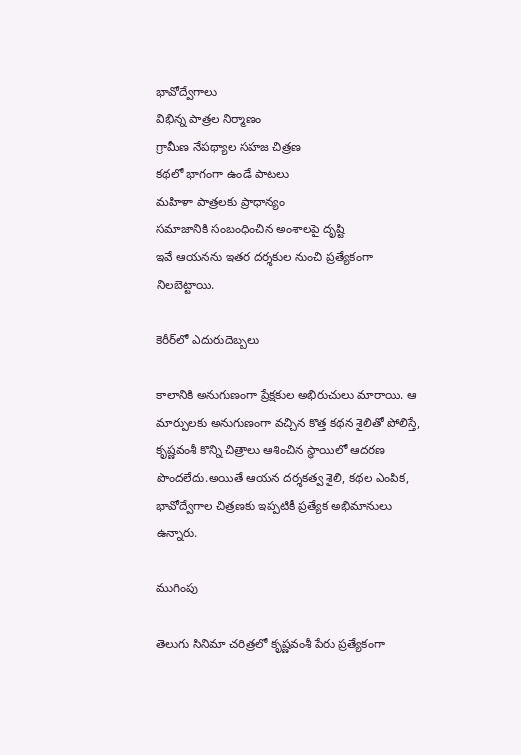భావోద్వేగాలు
విభిన్న పాత్రల నిర్మాణం
గ్రామీణ నేపథ్యాల సహజ చిత్రణ
కథలో భాగంగా ఉండే పాటలు
మహిళా పాత్రలకు ప్రాధాన్యం
సమాజానికి సంబంధించిన అంశాలపై దృష్టి
ఇవే ఆయనను ఇతర దర్శకుల నుంచి ప్రత్యేకంగా నిలబెట్టాయి.

కెరీర్‌లో ఎదురుదెబ్బలు

కాలానికి అనుగుణంగా ప్రేక్షకుల అభిరుచులు మారాయి. ఆ మార్పులకు అనుగుణంగా వచ్చిన కొత్త కథన శైలితో పోలిస్తే, కృష్ణవంశీ కొన్ని చిత్రాలు ఆశించిన స్థాయిలో ఆదరణ పొందలేదు.అయితే ఆయన దర్శకత్వ శైలి, కథల ఎంపిక, భావోద్వేగాల చిత్రణకు ఇప్పటికీ ప్రత్యేక అభిమానులు ఉన్నారు.

ముగింపు

తెలుగు సినిమా చరిత్రలో కృష్ణవంశీ పేరు ప్రత్యేకంగా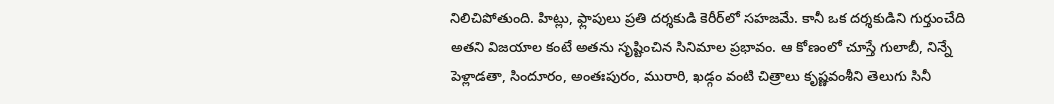నిలిచిపోతుంది. హిట్లు, ఫ్లాపులు ప్రతి దర్శకుడి కెరీర్‌లో సహజమే. కానీ ఒక దర్శకుడిని గుర్తుంచేది అతని విజయాల కంటే అతను సృష్టించిన సినిమాల ప్రభావం. ఆ కోణంలో చూస్తే గులాబీ, నిన్నే పెళ్లాడతా, సిందూరం, అంతఃపురం, మురారి, ఖడ్గం వంటి చిత్రాలు కృష్ణవంశీని తెలుగు సినీ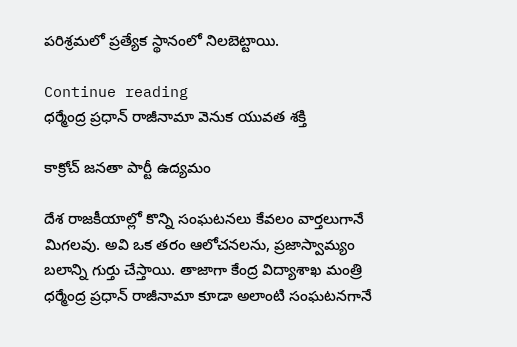పరిశ్రమలో ప్రత్యేక స్థానంలో నిలబెట్టాయి.

Continue reading
ధర్మేంద్ర ప్రధాన్ రాజీనామా వెనుక యువత శక్తి

కాక్రోచ్ జనతా పార్టీ ఉద్యమం

దేశ రాజకీయాల్లో కొన్ని సంఘటనలు కేవలం వార్తలుగానే మిగలవు. అవి ఒక తరం ఆలోచనలను, ప్రజాస్వామ్యం బలాన్ని గుర్తు చేస్తాయి. తాజాగా కేంద్ర విద్యాశాఖ మంత్రి ధర్మేంద్ర ప్రధాన్ రాజీనామా కూడా అలాంటి సంఘటనగానే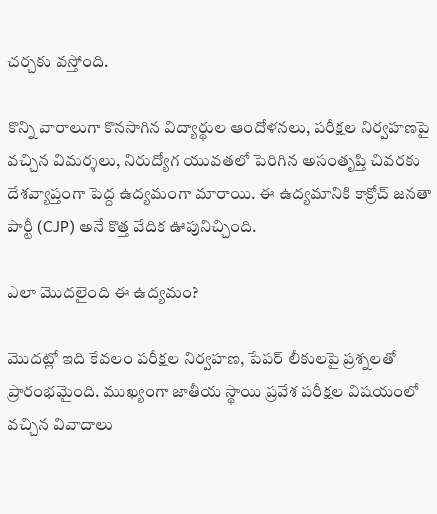చర్చకు వస్తోంది.

కొన్ని వారాలుగా కొనసాగిన విద్యార్థుల ఆందోళనలు, పరీక్షల నిర్వహణపై వచ్చిన విమర్శలు, నిరుద్యోగ యువతలో పెరిగిన అసంతృప్తి చివరకు దేశవ్యాప్తంగా పెద్ద ఉద్యమంగా మారాయి. ఈ ఉద్యమానికి కాక్రోచ్ జనతా పార్టీ (CJP) అనే కొత్త వేదిక ఊపునిచ్చింది.

ఎలా మొదలైంది ఈ ఉద్యమం?

మొదట్లో ఇది కేవలం పరీక్షల నిర్వహణ, పేపర్ లీకులపై ప్రశ్నలతో ప్రారంభమైంది. ముఖ్యంగా జాతీయ స్థాయి ప్రవేశ పరీక్షల విషయంలో వచ్చిన వివాదాలు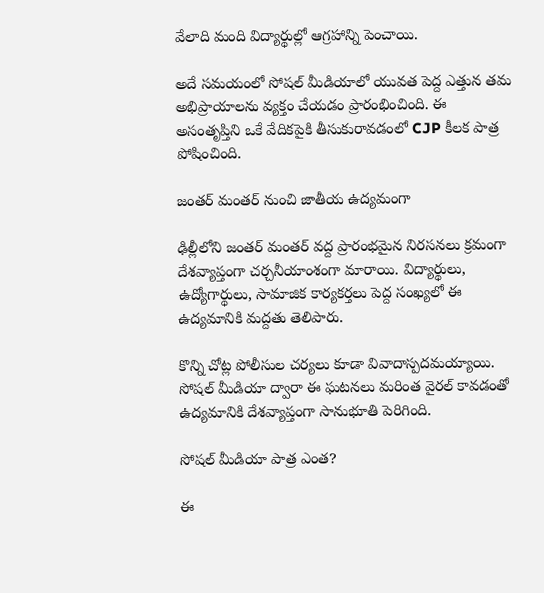వేలాది మంది విద్యార్థుల్లో ఆగ్రహాన్ని పెంచాయి.

అదే సమయంలో సోషల్ మీడియాలో యువత పెద్ద ఎత్తున తమ అభిప్రాయాలను వ్యక్తం చేయడం ప్రారంభించింది. ఈ అసంతృప్తిని ఒకే వేదికపైకి తీసుకురావడంలో CJP కీలక పాత్ర పోషించింది.

జంతర్ మంతర్ నుంచి జాతీయ ఉద్యమంగా

ఢిల్లీలోని జంతర్ మంతర్ వద్ద ప్రారంభమైన నిరసనలు క్రమంగా దేశవ్యాప్తంగా చర్చనీయాంశంగా మారాయి. విద్యార్థులు, ఉద్యోగార్థులు, సామాజిక కార్యకర్తలు పెద్ద సంఖ్యలో ఈ ఉద్యమానికి మద్దతు తెలిపారు.

కొన్ని చోట్ల పోలీసుల చర్యలు కూడా వివాదాస్పదమయ్యాయి. సోషల్ మీడియా ద్వారా ఈ ఘటనలు మరింత వైరల్ కావడంతో ఉద్యమానికి దేశవ్యాప్తంగా సానుభూతి పెరిగింది.

సోషల్ మీడియా పాత్ర ఎంత?

ఈ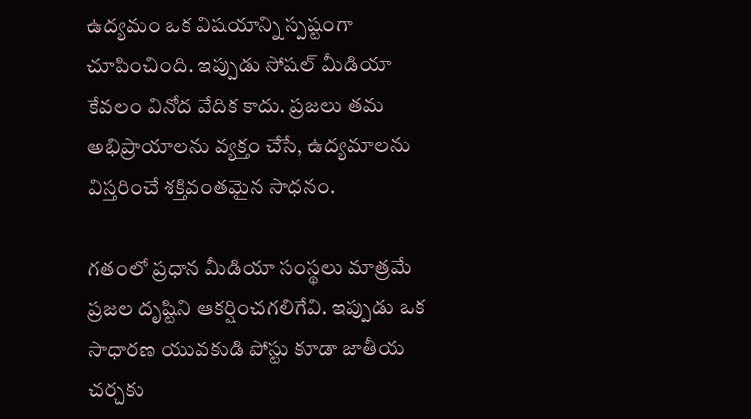ఉద్యమం ఒక విషయాన్ని స్పష్టంగా చూపించింది. ఇప్పుడు సోషల్ మీడియా కేవలం వినోద వేదిక కాదు. ప్రజలు తమ అభిప్రాయాలను వ్యక్తం చేసే, ఉద్యమాలను విస్తరించే శక్తివంతమైన సాధనం.

గతంలో ప్రధాన మీడియా సంస్థలు మాత్రమే ప్రజల దృష్టిని ఆకర్షించగలిగేవి. ఇప్పుడు ఒక సాధారణ యువకుడి పోస్టు కూడా జాతీయ చర్చకు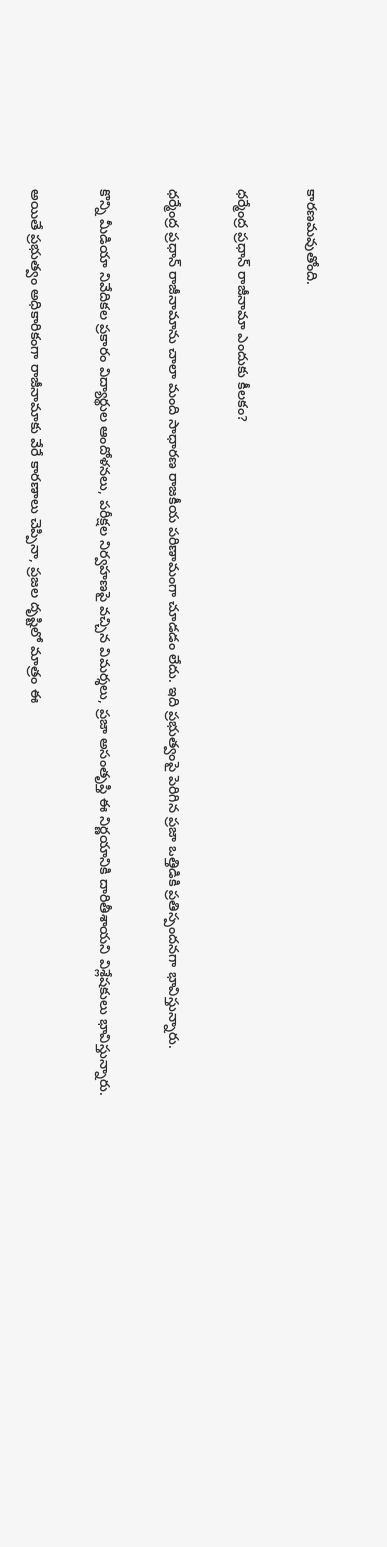కారణమవుతోంది.

ధర్మేంద్ర ప్రధాన్ రాజీనామా ఎందుకు కీలకం?

ధర్మేంద్ర ప్రధాన్ రాజీనామాను చాలా మంది సాధారణ రాజకీయ పరిణామంగా చూడడం లేదు. ఇది ప్రభుత్వంపై పెరిగిన ప్రజా ఒత్తిడికి ప్రతిస్పందనగా భావిస్తున్నారు.

కొన్ని మీడియా నివేదికల ప్రకారం విద్యార్థుల ఆందోళనలు, పరీక్షల నిర్వహణపై వచ్చిన విమర్శలు, ప్రజా అసంతృప్తి ఈ నిర్ణయానికి దారితీశాయని విశ్లేషకులు భావిస్తున్నారు.

అయితే ప్రభుత్వం అధికారికంగా రాజీనామాకు వేరే కారణాలు చెప్పినా, ప్రజల దృష్టిలో మాత్రం ఈ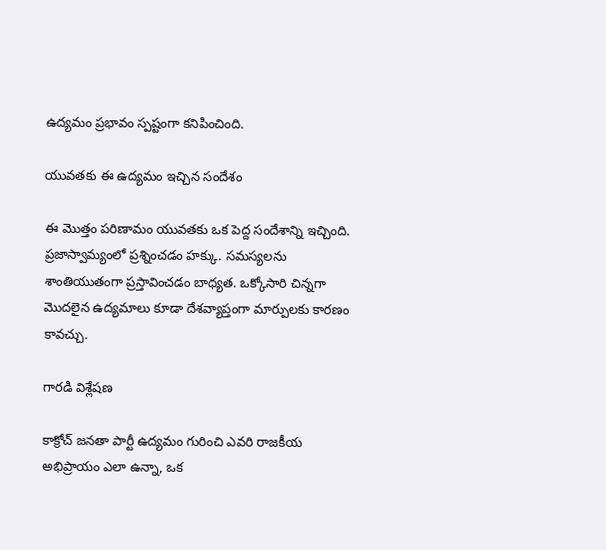ఉద్యమం ప్రభావం స్పష్టంగా కనిపించింది.

యువతకు ఈ ఉద్యమం ఇచ్చిన సందేశం

ఈ మొత్తం పరిణామం యువతకు ఒక పెద్ద సందేశాన్ని ఇచ్చింది. ప్రజాస్వామ్యంలో ప్రశ్నించడం హక్కు. సమస్యలను శాంతియుతంగా ప్రస్తావించడం బాధ్యత. ఒక్కోసారి చిన్నగా మొదలైన ఉద్యమాలు కూడా దేశవ్యాప్తంగా మార్పులకు కారణం కావచ్చు.

గారడి విశ్లేషణ

కాక్రోచ్ జనతా పార్టీ ఉద్యమం గురించి ఎవరి రాజకీయ అభిప్రాయం ఎలా ఉన్నా, ఒక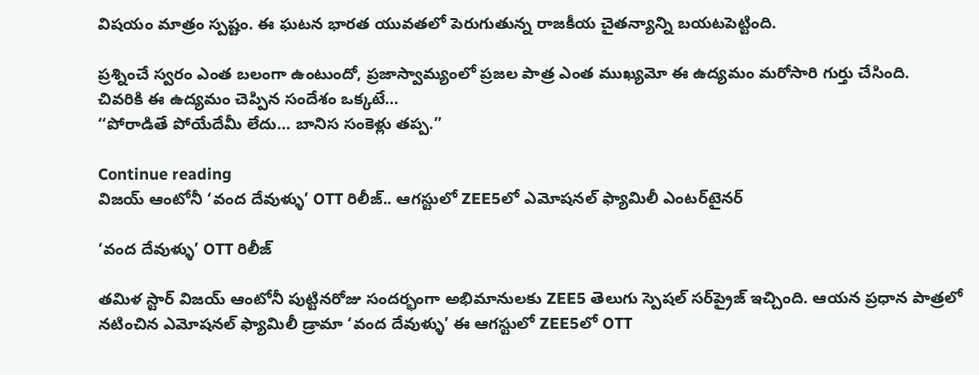విషయం మాత్రం స్పష్టం. ఈ ఘటన భారత యువతలో పెరుగుతున్న రాజకీయ చైతన్యాన్ని బయటపెట్టింది.

ప్రశ్నించే స్వరం ఎంత బలంగా ఉంటుందో, ప్రజాస్వామ్యంలో ప్రజల పాత్ర ఎంత ముఖ్యమో ఈ ఉద్యమం మరోసారి గుర్తు చేసింది.
చివరికి ఈ ఉద్యమం చెప్పిన సందేశం ఒక్కటే…
‘‘పోరాడితే పోయేదేమీ లేదు… బానిస సంకెళ్లు తప్ప.”

Continue reading
విజయ్ ఆంటోనీ ‘వంద దేవుళ్ళు’ OTT రిలీజ్.. ఆగస్టులో ZEE5లో ఎమోషనల్ ఫ్యామిలీ ఎంటర్‌టైనర్

‘వంద దేవుళ్ళు’ OTT రిలీజ్

తమిళ స్టార్ విజయ్ ఆంటోనీ పుట్టినరోజు సందర్భంగా అభిమానులకు ZEE5 తెలుగు స్పెషల్ సర్‌ప్రైజ్ ఇచ్చింది. ఆయన ప్రధాన పాత్రలో నటించిన ఎమోషనల్ ఫ్యామిలీ డ్రామా ‘వంద దేవుళ్ళు’ ఈ ఆగస్టులో ZEE5లో OTT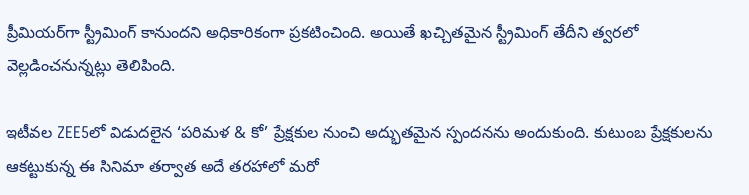ప్రీమియర్‌గా స్ట్రీమింగ్ కానుందని అధికారికంగా ప్రకటించింది. అయితే ఖచ్చితమైన స్ట్రీమింగ్ తేదీని త్వరలో వెల్లడించనున్నట్లు తెలిపింది.

ఇటీవల ZEE5లో విడుదలైన ‘పరిమళ & కో’ ప్రేక్షకుల నుంచి అద్భుతమైన స్పందనను అందుకుంది. కుటుంబ ప్రేక్షకులను ఆకట్టుకున్న ఈ సినిమా తర్వాత అదే తరహాలో మరో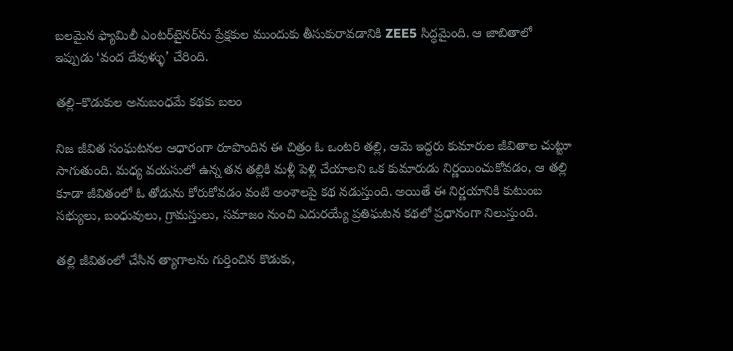బలమైన ఫ్యామిలీ ఎంటర్‌టైనర్‌ను ప్రేక్షకుల ముందుకు తీసుకురావడానికి ZEE5 సిద్ధమైంది. ఆ జాబితాలో ఇప్పుడు ‘వంద దేవుళ్ళు’ చేరింది.

తల్లి–కొడుకుల అనుబంధమే కథకు బలం

నిజ జీవిత సంఘటనల ఆధారంగా రూపొందిన ఈ చిత్రం ఓ ఒంటరి తల్లి, ఆమె ఇద్దరు కుమారుల జీవితాల చుట్టూ సాగుతుంది. మధ్య వయసులో ఉన్న తన తల్లికి మళ్లీ పెళ్లి చేయాలని ఒక కుమారుడు నిర్ణయించుకోవడం, ఆ తల్లి కూడా జీవితంలో ఓ తోడును కోరుకోవడం వంటి అంశాలపై కథ నడుస్తుంది. అయితే ఈ నిర్ణయానికి కుటుంబ సభ్యులు, బంధువులు, గ్రామస్తులు, సమాజం నుంచి ఎదురయ్యే ప్రతిఘటన కథలో ప్రధానంగా నిలుస్తుంది.

తల్లి జీవితంలో చేసిన త్యాగాలను గుర్తించిన కొడుకు,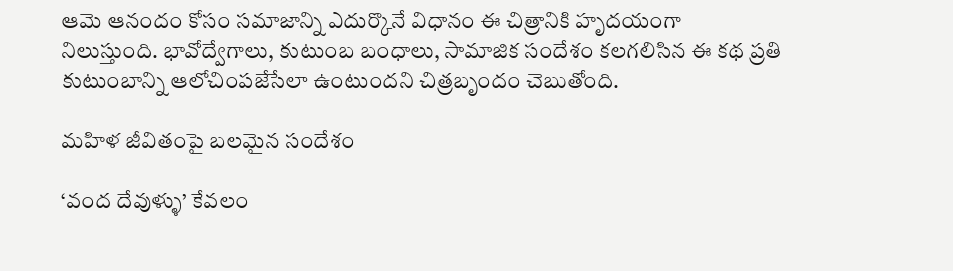ఆమె ఆనందం కోసం సమాజాన్ని ఎదుర్కొనే విధానం ఈ చిత్రానికి హృదయంగా నిలుస్తుంది. భావోద్వేగాలు, కుటుంబ బంధాలు, సామాజిక సందేశం కలగలిసిన ఈ కథ ప్రతి కుటుంబాన్ని ఆలోచింపజేసేలా ఉంటుందని చిత్రబృందం చెబుతోంది.

మహిళ జీవితంపై బలమైన సందేశం

‘వంద దేవుళ్ళు’ కేవలం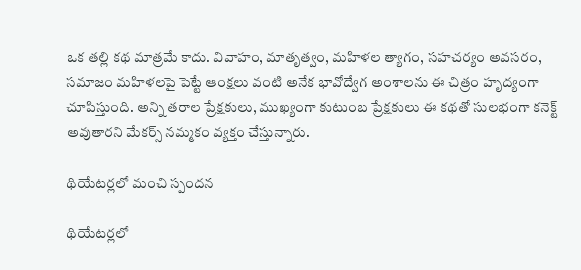ఒక తల్లి కథ మాత్రమే కాదు. వివాహం, మాతృత్వం, మహిళల త్యాగం, సహచర్యం అవసరం, సమాజం మహిళలపై పెట్టే ఆంక్షలు వంటి అనేక భావోద్వేగ అంశాలను ఈ చిత్రం హృద్యంగా చూపిస్తుంది. అన్ని తరాల ప్రేక్షకులు, ముఖ్యంగా కుటుంబ ప్రేక్షకులు ఈ కథతో సులభంగా కనెక్ట్ అవుతారని మేకర్స్ నమ్మకం వ్యక్తం చేస్తున్నారు.

థియేటర్లలో మంచి స్పందన

థియేటర్లలో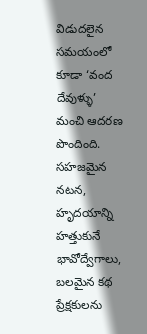విడుదలైన సమయంలో కూడా ‘వంద దేవుళ్ళు’ మంచి ఆదరణ పొందింది. సహజమైన నటన, హృదయాన్ని హత్తుకునే భావోద్వేగాలు, బలమైన కథ ప్రేక్షకులను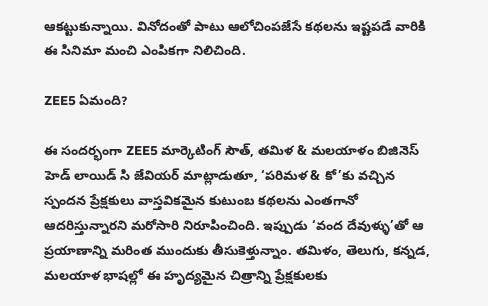ఆకట్టుకున్నాయి. వినోదంతో పాటు ఆలోచింపజేసే కథలను ఇష్టపడే వారికి ఈ సినిమా మంచి ఎంపికగా నిలిచింది.

ZEE5 ఏమంది?

ఈ సందర్భంగా ZEE5 మార్కెటింగ్ సౌత్, తమిళ & మలయాళం బిజినెస్ హెడ్ లాయిడ్ సి జేవియర్ మాట్లాడుతూ, ‘పరిమళ & కో’కు వచ్చిన స్పందన ప్రేక్షకులు వాస్తవికమైన కుటుంబ కథలను ఎంతగానో ఆదరిస్తున్నారని మరోసారి నిరూపించింది. ఇప్పుడు ‘వంద దేవుళ్ళు’తో ఆ ప్రయాణాన్ని మరింత ముందుకు తీసుకెళ్తున్నాం. తమిళం, తెలుగు, కన్నడ, మలయాళ భాషల్లో ఈ హృద్యమైన చిత్రాన్ని ప్రేక్షకులకు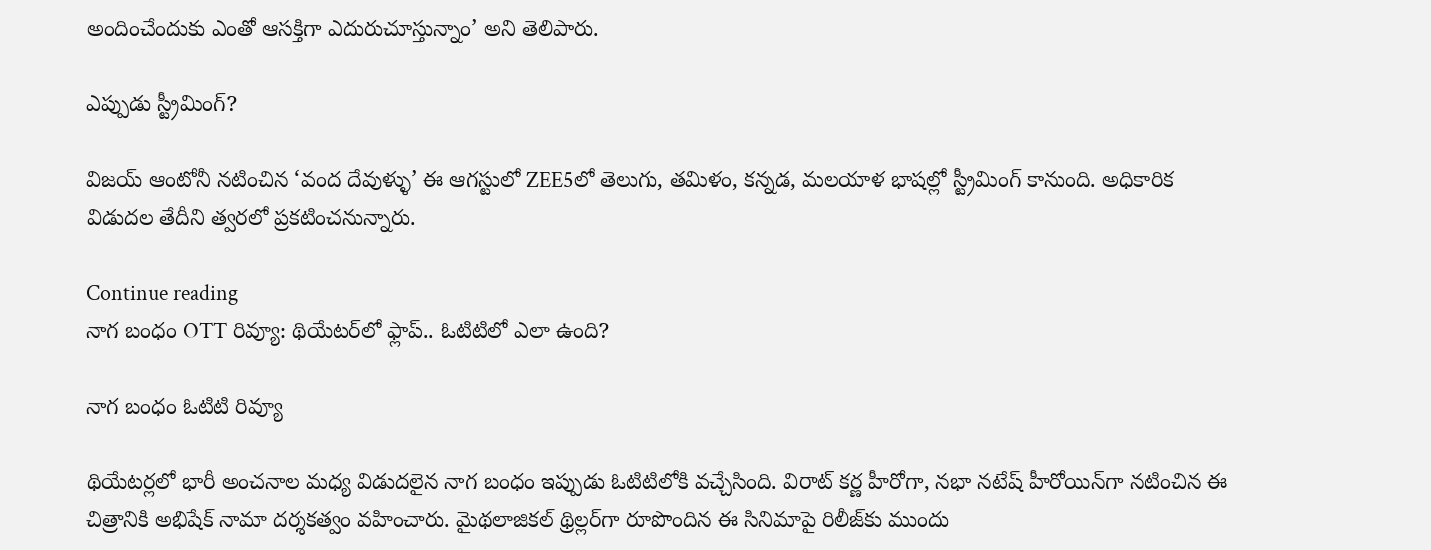అందించేందుకు ఎంతో ఆసక్తిగా ఎదురుచూస్తున్నాం’ అని తెలిపారు.

ఎప్పుడు స్ట్రీమింగ్?

విజయ్ ఆంటోనీ నటించిన ‘వంద దేవుళ్ళు’ ఈ ఆగస్టులో ZEE5లో తెలుగు, తమిళం, కన్నడ, మలయాళ భాషల్లో స్ట్రీమింగ్ కానుంది. అధికారిక విడుదల తేదీని త్వరలో ప్రకటించనున్నారు.

Continue reading
నాగ బంధం OTT రివ్యూ: థియేటర్‌లో ఫ్లాప్.. ఓటిటిలో ఎలా ఉంది?

నాగ బంధం ఓటిటి రివ్యూ

థియేటర్లలో భారీ అంచనాల మధ్య విడుదలైన నాగ బంధం ఇప్పుడు ఓటిటిలోకి వచ్చేసింది. విరాట్ కర్ణ హీరోగా, నభా నటేష్ హీరోయిన్‌గా నటించిన ఈ చిత్రానికి అభిషేక్ నామా దర్శకత్వం వహించారు. మైథలాజికల్ థ్రిల్లర్‌గా రూపొందిన ఈ సినిమాపై రిలీజ్‌కు ముందు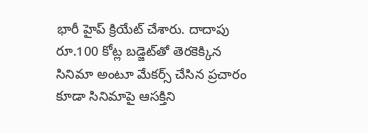భారీ హైప్ క్రియేట్ చేశారు. దాదాపు రూ.100 కోట్ల బడ్జెట్‌తో తెరకెక్కిన సినిమా అంటూ మేకర్స్ చేసిన ప్రచారం కూడా సినిమాపై ఆసక్తిని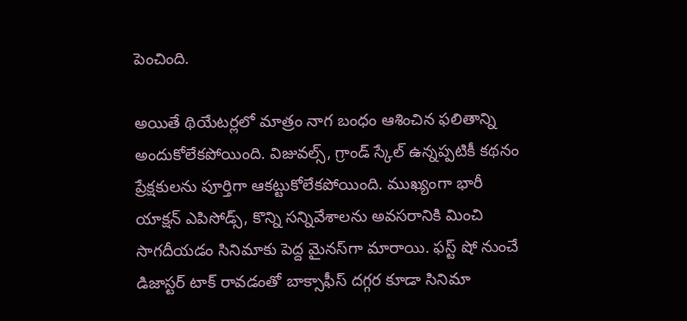పెంచింది.

అయితే థియేటర్లలో మాత్రం నాగ బంధం ఆశించిన ఫలితాన్ని అందుకోలేకపోయింది. విజువల్స్, గ్రాండ్ స్కేల్ ఉన్నప్పటికీ కథనం ప్రేక్షకులను పూర్తిగా ఆకట్టుకోలేకపోయింది. ముఖ్యంగా భారీ యాక్షన్ ఎపిసోడ్స్, కొన్ని సన్నివేశాలను అవసరానికి మించి సాగదీయడం సినిమాకు పెద్ద మైనస్‌గా మారాయి. ఫస్ట్ షో నుంచే డిజాస్టర్ టాక్ రావడంతో బాక్సాఫీస్ దగ్గర కూడా సినిమా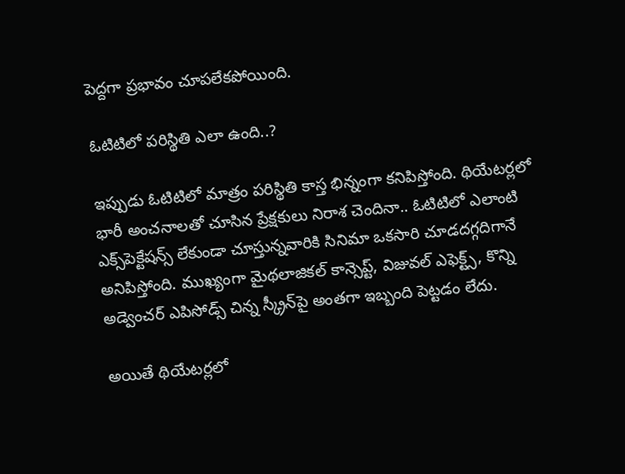పెద్దగా ప్రభావం చూపలేకపోయింది.

ఓటిటిలో పరిస్థితి ఎలా ఉంది..?

ఇప్పుడు ఓటిటిలో మాత్రం పరిస్థితి కాస్త భిన్నంగా కనిపిస్తోంది. థియేటర్లలో భారీ అంచనాలతో చూసిన ప్రేక్షకులు నిరాశ చెందినా.. ఓటిటిలో ఎలాంటి ఎక్స్‌పెక్టేషన్స్ లేకుండా చూస్తున్నవారికి సినిమా ఒకసారి చూడదగ్గదిగానే అనిపిస్తోంది. ముఖ్యంగా మైథలాజికల్ కాన్సెప్ట్, విజువల్ ఎఫెక్ట్స్, కొన్ని అడ్వెంచర్ ఎపిసోడ్స్ చిన్న స్క్రీన్‌పై అంతగా ఇబ్బంది పెట్టడం లేదు.

అయితే థియేటర్లలో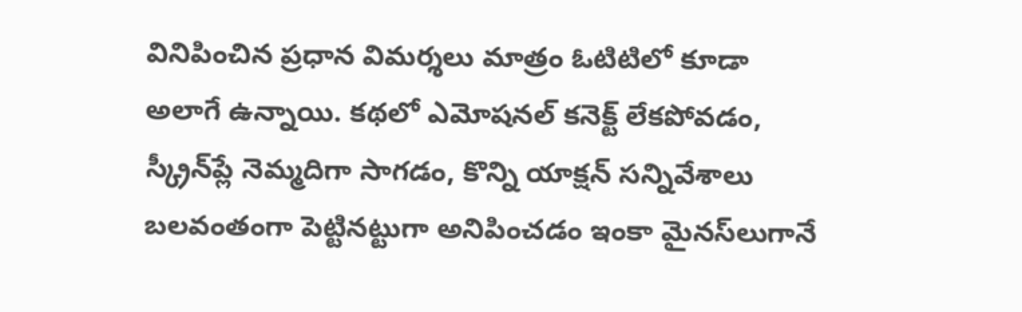వినిపించిన ప్రధాన విమర్శలు మాత్రం ఓటిటిలో కూడా అలాగే ఉన్నాయి. కథలో ఎమోషనల్ కనెక్ట్ లేకపోవడం, స్క్రీన్‌ప్లే నెమ్మదిగా సాగడం, కొన్ని యాక్షన్ సన్నివేశాలు బలవంతంగా పెట్టినట్టుగా అనిపించడం ఇంకా మైనస్‌లుగానే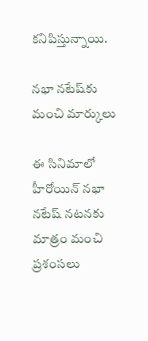కనిపిస్తున్నాయి.

నభా నటేష్‌కు మంచి మార్కులు

ఈ సినిమాలో హీరోయిన్ నభా నటేష్ నటనకు మాత్రం మంచి ప్రశంసలు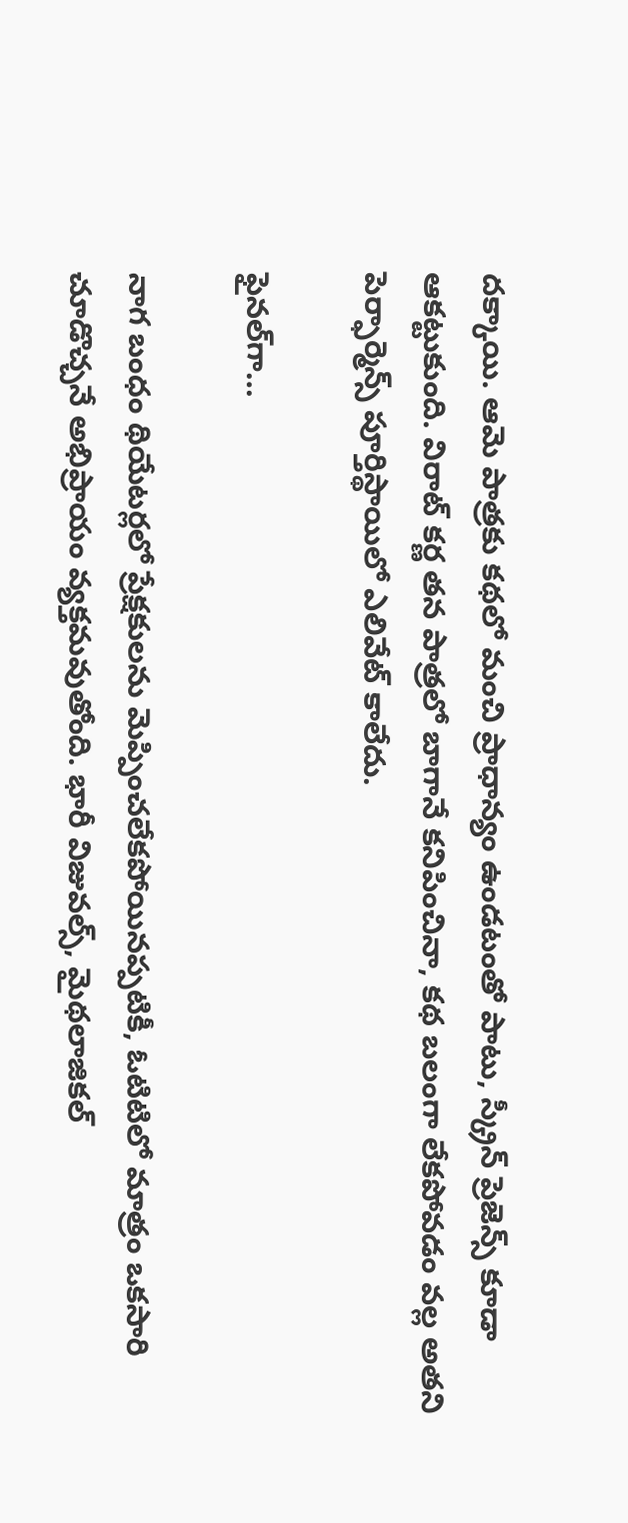దక్కాయి. ఆమె పాత్రకు కథలో మంచి ప్రాధాన్యం ఉండటంతో పాటు, స్క్రీన్ ప్రెజెన్స్ కూడా ఆకట్టుకుంది. విరాట్ కర్ణ తన పాత్రలో బాగానే కనిపించినా, కథ బలంగా లేకపోవడం వల్ల అతని పెర్ఫార్మెన్స్ పూర్తిస్థాయిలో ఎలివేట్ కాలేదు.

ఫైనల్‌గా…

నాగ బంధం థియేటర్లలో ప్రేక్షకులను మెప్పించలేకపోయినప్పటికీ, ఓటిటిలో మాత్రం ఒకసారి చూడొచ్చనే అభిప్రాయం వ్యక్తమవుతోంది. భారీ విజువల్స్, మైథలాజికల్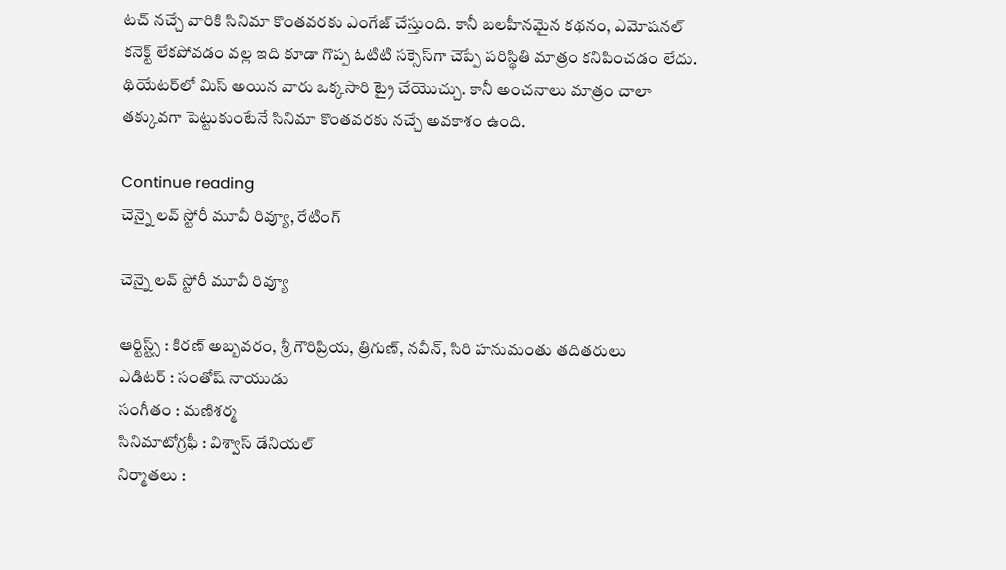టచ్ నచ్చే వారికి సినిమా కొంతవరకు ఎంగేజ్ చేస్తుంది. కానీ బలహీనమైన కథనం, ఎమోషనల్ కనెక్ట్ లేకపోవడం వల్ల ఇది కూడా గొప్ప ఓటిటి సక్సెస్‌గా చెప్పే పరిస్థితి మాత్రం కనిపించడం లేదు. థియేటర్‌లో మిస్ అయిన వారు ఒక్కసారి ట్రై చేయొచ్చు. కానీ అంచనాలు మాత్రం చాలా తక్కువగా పెట్టుకుంటేనే సినిమా కొంతవరకు నచ్చే అవకాశం ఉంది.

Continue reading
చెన్నై లవ్ స్టోరీ మూవీ రివ్యూ, రేటింగ్

చెన్నై లవ్ స్టోరీ మూవీ రివ్యూ

ఆర్టిస్ట్స్ : కిరణ్ అబ్బవరం, శ్రీ గౌరిప్రియ, త్రిగుణ్, నవీన్, సిరి హనుమంతు తదితరులు
ఎడిటర్ : సంతోష్ నాయుడు
సంగీతం : మణిశర్మ
సినిమాటోగ్రఫీ : విశ్వాస్ డేనియల్
నిర్మాతలు :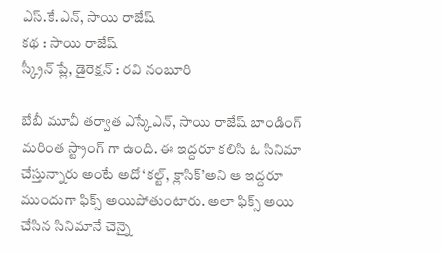ఎస్.కే.ఎన్, సాయి రాజేష్
కథ : సాయి రాజేష్
స్క్రీన్ ప్లే, డైరెక్షన్ : రవి నంబూరి

బేబీ మూవీ తర్వాత ఎస్కేఎన్, సాయి రాజేష్ బాండింగ్ మరింత స్ట్రాంగ్ గా ఉంది. ఈ ఇద్దరూ కలిసి ఓ సినిమా చేస్తున్నారు అంటే అదో ‘కల్ట్, క్లాసిక్’అని ఆ ఇద్దరూ ముందుగా ఫిక్స్ అయిపోతుంటారు. అలా ఫిక్స్ అయి చేసిన సినిమానే చెన్నై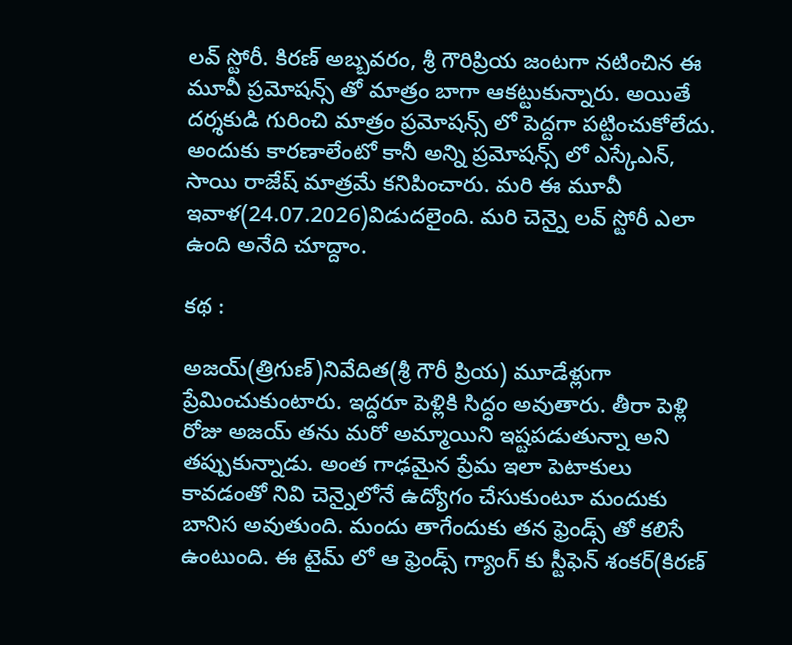లవ్ స్టోరీ. కిరణ్ అబ్బవరం, శ్రీ గౌరిప్రియ జంటగా నటించిన ఈ మూవీ ప్రమోషన్స్ తో మాత్రం బాగా ఆకట్టుకున్నారు. అయితే దర్శకుడి గురించి మాత్రం ప్రమోషన్స్ లో పెద్దగా పట్టించుకోలేదు. అందుకు కారణాలేంటో కానీ అన్ని ప్రమోషన్స్ లో ఎస్కేఎన్, సాయి రాజేష్ మాత్రమే కనిపించారు. మరి ఈ మూవీ ఇవాళ(24.07.2026)విడుదలైంది. మరి చెన్నై లవ్ స్టోరీ ఎలా ఉంది అనేది చూద్దాం.

కథ :

అజయ్(త్రిగుణ్)నివేదిత(శ్రీ గౌరీ ప్రియ) మూడేళ్లుగా ప్రేమించుకుంటారు. ఇద్దరూ పెళ్లికి సిద్ధం అవుతారు. తీరా పెళ్లి రోజు అజయ్ తను మరో అమ్మాయిని ఇష్టపడుతున్నా అని తప్పుకున్నాడు. అంత గాఢమైన ప్రేమ ఇలా పెటాకులు కావడంతో నివి చెన్నైలోనే ఉద్యోగం చేసుకుంటూ మందుకు బానిస అవుతుంది. మందు తాగేందుకు తన ఫ్రెండ్స్ తో కలిసే ఉంటుంది. ఈ టైమ్ లో ఆ ఫ్రెండ్స్ గ్యాంగ్ కు స్టీఫెన్ శంకర్(కిరణ్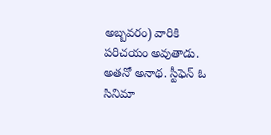అబ్బవరం) వారికి పరిచయం అవుతాడు. అతనో అనాథ. స్టీఫెన్ ఓ సినిమా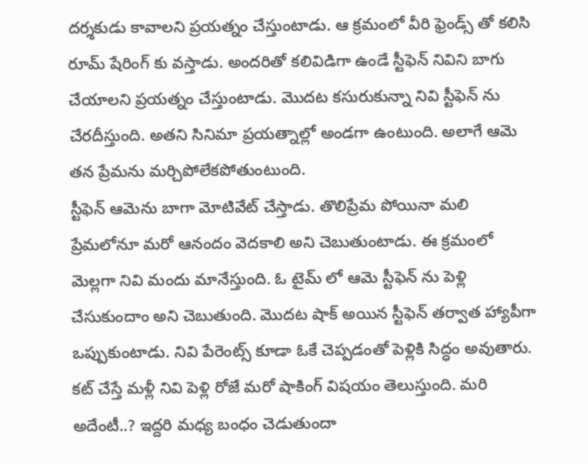దర్శకుడు కావాలని ప్రయత్నం చేస్తుంటాడు. ఆ క్రమంలో వీరి ఫ్రెండ్స్ తో కలిసి రూమ్ షేరింగ్ కు వస్తాడు. అందరితో కలివిడిగా ఉండే స్టీఫెన్ నివిని బాగు చేయాలని ప్రయత్నం చేస్తుంటాడు. మొదట కసురుకున్నా నివి స్టీఫెన్ ను చేరదీస్తుంది. అతని సినిమా ప్రయత్నాల్లో అండగా ఉంటుంది. అలాగే ఆమె తన ప్రేమను మర్చిపోలేకపోతుంటుంది.
స్టీఫెన్ ఆమెను బాగా మోటివేట్ చేస్తాడు. తొలిప్రేమ పోయినా మలి ప్రేమలోనూ మరో ఆనందం వెదకాలి అని చెబుతుంటాడు. ఈ క్రమంలో మెల్లగా నివి మందు మానేస్తుంది. ఓ టైమ్ లో ఆమె స్టీఫెన్ ను పెళ్లి చేసుకుందాం అని చెబుతుంది. మొదట షాక్ అయిన స్టీఫెన్ తర్వాత హ్యాపీగా ఒప్పుకుంటాడు. నివి పేరెంట్స్ కూడా ఓకే చెప్పడంతో పెళ్లికి సిద్ధం అవుతారు. కట్ చేస్తే మళ్లీ నివి పెళ్లి రోజే మరో షాకింగ్ విషయం తెలుస్తుంది. మరి అదేంటీ..? ఇద్దరి మధ్య బంధం చెడుతుందా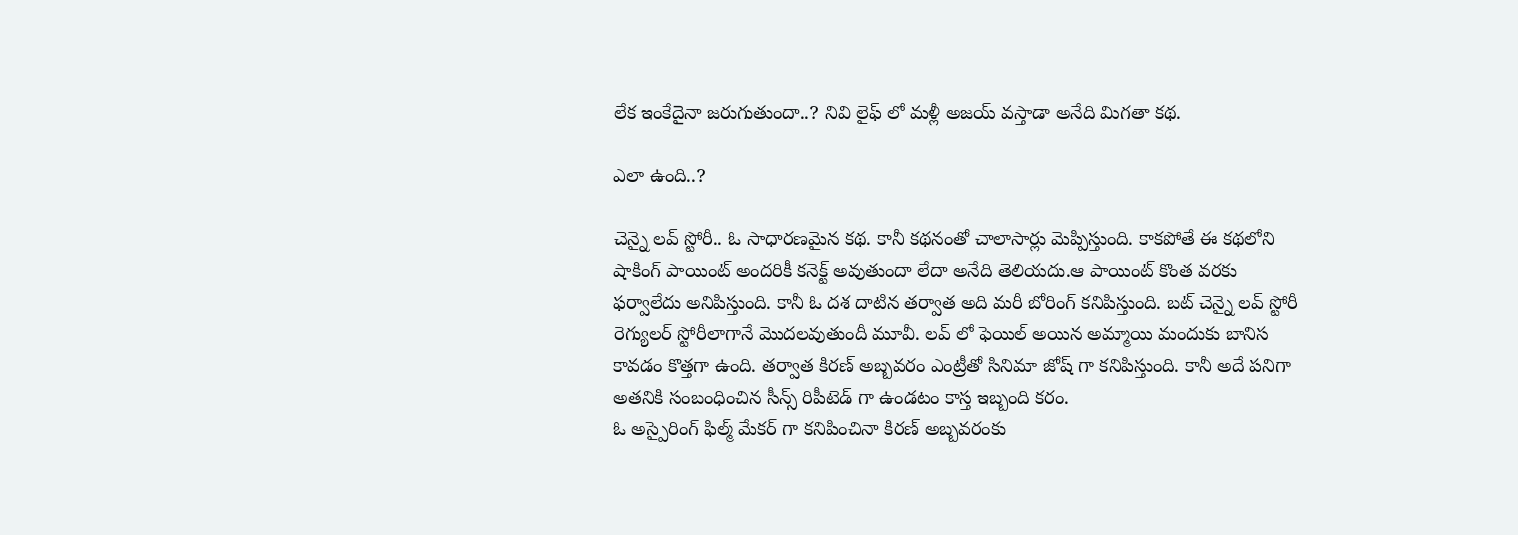లేక ఇంకేదైనా జరుగుతుందా..? నివి లైఫ్ లో మళ్లీ అజయ్ వస్తాడా అనేది మిగతా కథ.

ఎలా ఉంది..?

చెన్నై లవ్ స్టోరీ.. ఓ సాధారణమైన కథ. కానీ కథనంతో చాలాసార్లు మెప్పిస్తుంది. కాకపోతే ఈ కథలోని షాకింగ్ పాయింట్ అందరికీ కనెక్ట్ అవుతుందా లేదా అనేది తెలియదు.ఆ పాయింట్ కొంత వరకు ఫర్వాలేదు అనిపిస్తుంది. కానీ ఓ దశ దాటిన తర్వాత అది మరీ బోరింగ్ కనిపిస్తుంది. బట్ చెన్నై లవ్ స్టోరీ రెగ్యులర్ స్టోరీలాగానే మొదలవుతుందీ మూవీ. లవ్ లో ఫెయిల్ అయిన అమ్మాయి మందుకు బానిస కావడం కొత్తగా ఉంది. తర్వాత కిరణ్ అబ్బవరం ఎంట్రీతో సినిమా జోష్ గా కనిపిస్తుంది. కానీ అదే పనిగా అతనికి సంబంధించిన సీన్స్ రిపీటెడ్ గా ఉండటం కాస్త ఇబ్బంది కరం.
ఓ అస్పైరింగ్ ఫిల్మ్ మేకర్ గా కనిపించినా కిరణ్ అబ్బవరంకు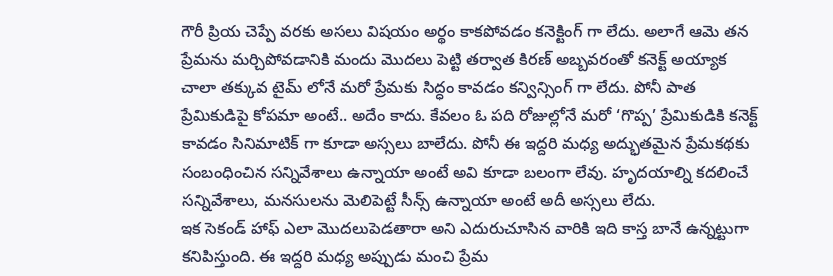గౌరీ ప్రియ చెప్పే వరకు అసలు విషయం అర్థం కాకపోవడం కనెక్టింగ్ గా లేదు. అలాగే ఆమె తన ప్రేమను మర్చిపోవడానికి మందు మొదలు పెట్టి తర్వాత కిరణ్ అబ్బవరంతో కనెక్ట్ అయ్యాక చాలా తక్కువ టైమ్ లోనే మరో ప్రేమకు సిద్ధం కావడం కన్విన్సింగ్ గా లేదు. పోనీ పాత ప్రేమికుడిపై కోపమా అంటే.. అదేం కాదు. కేవలం ఓ పది రోజుల్లోనే మరో ‘గొప్ప’ ప్రేమికుడికి కనెక్ట్ కావడం సినిమాటిక్ గా కూడా అస్సలు బాలేదు. పోనీ ఈ ఇద్దరి మధ్య అద్భుతమైన ప్రేమకథకు సంబంధించిన సన్నివేశాలు ఉన్నాయా అంటే అవి కూడా బలంగా లేవు. హృదయాల్ని కదలించే సన్నివేశాలు, మనసులను మెలిపెట్టే సీన్స్ ఉన్నాయా అంటే అదీ అస్సలు లేదు.
ఇక సెకండ్ హాఫ్ ఎలా మొదలుపెడతారా అని ఎదురుచూసిన వారికి ఇది కాస్త బానే ఉన్నట్టుగా కనిపిస్తుంది. ఈ ఇద్దరి మధ్య అప్పుడు మంచి ప్రేమ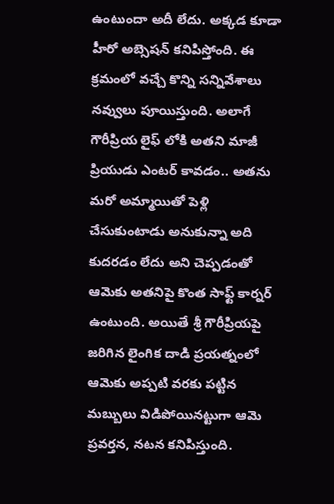ఉంటుందా అదీ లేదు. అక్కడ కూడా హీరో అబ్సెషన్ కనిపిస్తోంది. ఈ క్రమంలో వచ్చే కొన్ని సన్నివేశాలు నవ్వులు పూయిస్తుంది. అలాగే గౌరీప్రియ లైఫ్ లోకి అతని మాజీ ప్రియుడు ఎంటర్ కావడం.. అతను మరో అమ్మాయితో పెళ్లి చేసుకుంటాడు అనుకున్నా అది కుదరడం లేదు అని చెప్పడంతో ఆమెకు అతనిపై కొంత సాఫ్ట్ కార్నర్ ఉంటుంది. అయితే శ్రీ గౌరీప్రియపై జరిగిన లైంగిక దాడి ప్రయత్నంలో ఆమెకు అప్పటి వరకు పట్టిన మబ్బులు విడిపోయినట్టుగా ఆమె ప్రవర్తన, నటన కనిపిస్తుంది.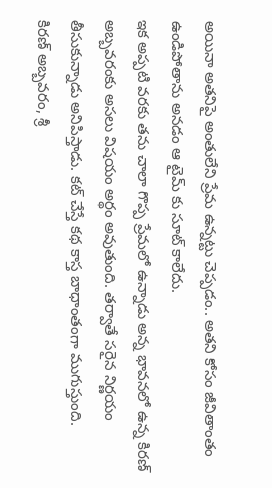అయినా అతనిపై అంతులేని ప్రేమ ఉన్నట్టు చెప్పడం.. అతని కోసం జీవితాంతం ఉండిపోతాను అనడం ఆ టైమ్ కు సూట్ కాలేదు.
ఇక అప్పటి వరకు తను చాలా గొప్ప ప్రేమలో ఉన్నాడు అన్న భావనలో ఉన్న కిరణ్ అబ్బవరంకు అసలు విషయం అర్థం అవుతుంది. తర్వాతే సరైన నిర్ణయం తీసుకున్నాడు అనిపిస్తాడు. కట్ చేస్తే కథ కాస్త బాధాంతంగా ముగుస్తుంది.
కిరణ్ అబ్బవరం, శ్రీ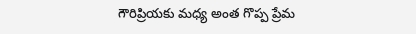గౌరిప్రియకు మధ్య అంత గొప్ప ప్రేమ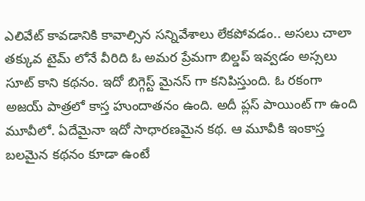ఎలివేట్ కావడానికి కావాల్సిన సన్నివేశాలు లేకపోవడం.. అసలు చాలా తక్కువ టైమ్ లోనే వీరిది ఓ అమర ప్రేమగా బిల్డప్ ఇవ్వడం అస్సలు సూట్ కాని కథనం. ఇదో బిగ్గెస్ట్ మైనస్ గా కనిపిస్తుంది. ఓ రకంగా అజయ్ పాత్రలో కాస్త హుందాతనం ఉంది. అదీ ప్లస్ పాయింట్ గా ఉంది మూవీలో. ఏదేమైనా ఇదో సాధారణమైన కథ. ఆ మూవీకి ఇంకాస్త బలమైన కథనం కూడా ఉంటే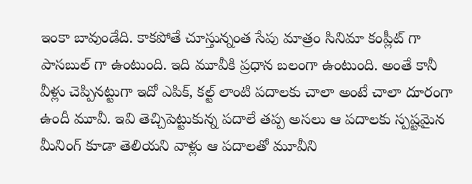ఇంకా బావుండేది. కాకపోతే చూస్తున్నంత సేపు మాత్రం సినిమా కంప్లీట్ గా పాసబుల్ గా ఉంటుంది. ఇది మూవీకి ప్రధాన బలంగా ఉంటుంది. అంతే కానీ వీళ్లు చెప్పినట్టుగా ఇదో ఎపిక్, కల్ట్ లాంటి పదాలకు చాలా అంటే చాలా దూరంగా ఉందీ మూవీ. ఇవి తెచ్చిపెట్టుకున్న పదాలే తప్ప అసలు ఆ పదాలకు స్పష్టమైన మీనింగ్ కూడా తెలియని వాళ్లు ఆ పదాలతో మూవీని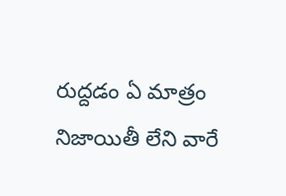రుద్దడం ఏ మాత్రం నిజాయితీ లేని వారే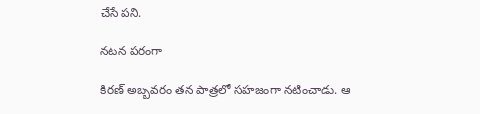చేసే పని.

నటన పరంగా

కిరణ్ అబ్బవరం తన పాత్రలో సహజంగా నటించాడు. ఆ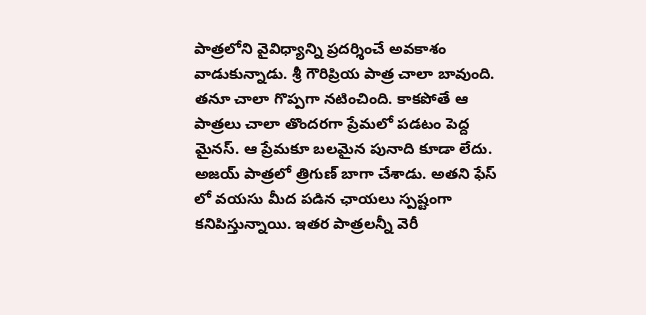పాత్రలోని వైవిధ్యాన్ని ప్రదర్శించే అవకాశం వాడుకున్నాడు. శ్రీ గౌరిప్రియ పాత్ర చాలా బావుంది. తనూ చాలా గొప్పగా నటించింది. కాకపోతే ఆ పాత్రలు చాలా తొందరగా ప్రేమలో పడటం పెద్ద మైనస్. ఆ ప్రేమకూ బలమైన పునాది కూడా లేదు. అజయ్ పాత్రలో త్రిగుణ్ బాగా చేశాడు. అతని ఫేస్ లో వయసు మీద పడిన ఛాయలు స్పష్టంగా కనిపిస్తున్నాయి. ఇతర పాత్రలన్నీ వెరీ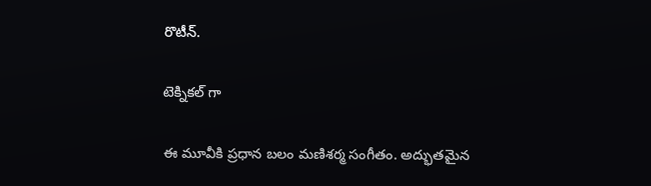రొటీన్.

టెక్నికల్ గా

ఈ మూవీకి ప్రధాన బలం మణిశర్మ సంగీతం. అద్భుతమైన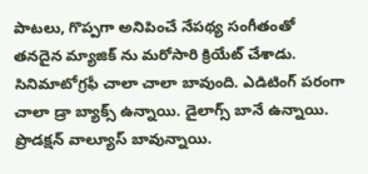పాటలు, గొప్పగా అనిపించే నేపథ్య సంగీతంతో తనదైన మ్యాజిక్ ను మరోసారి క్రియేట్ చేశాడు. సినిమాటోగ్రఫీ చాలా చాలా బావుంది. ఎడిటింగ్ పరంగా చాలా డ్రా బ్యాక్స్ ఉన్నాయి. డైలాగ్స్ బానే ఉన్నాయి. ప్రొడక్షన్ వాల్యూస్ బావున్నాయి.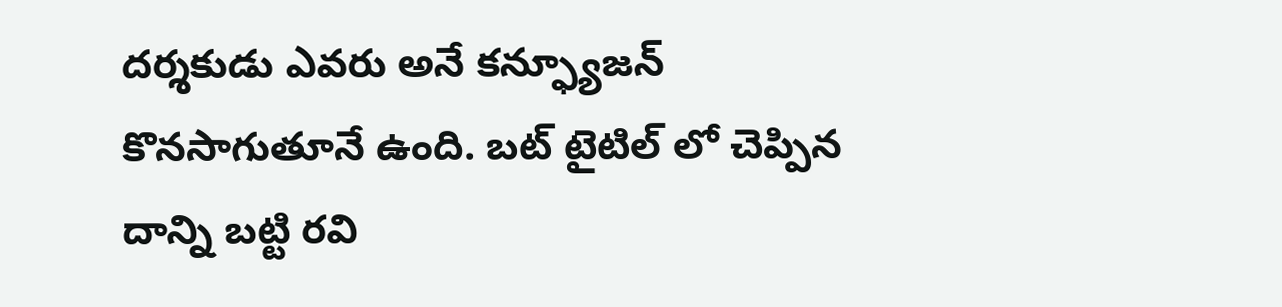దర్శకుడు ఎవరు అనే కన్ఫ్యూజన్ కొనసాగుతూనే ఉంది. బట్ టైటిల్ లో చెప్పిన దాన్ని బట్టి రవి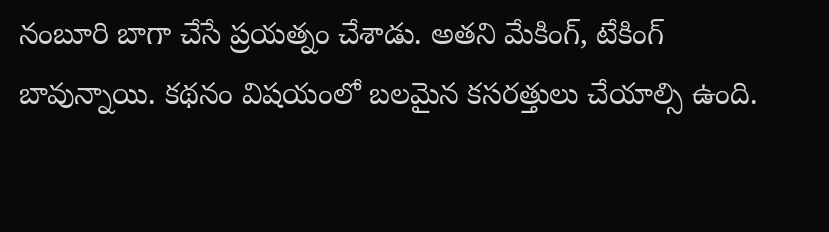నంబూరి బాగా చేసే ప్రయత్నం చేశాడు. అతని మేకింగ్, టేకింగ్ బావున్నాయి. కథనం విషయంలో బలమైన కసరత్తులు చేయాల్సి ఉంది.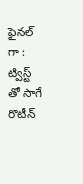ఫైనల్ గా : ట్విస్ట్ తో సాగే రొటీన్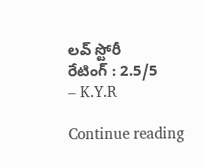లవ్ స్టోరీ
రేటింగ్ : 2.5/5
– K.Y.R

Continue reading